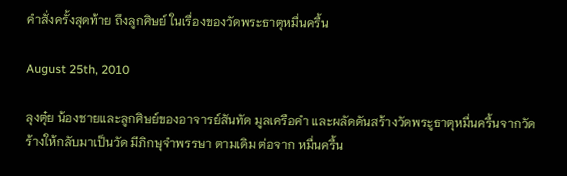คำสั่งครั้งสุดท้าย ถึงลูกศิษย์ ในเรื่องของวัดพระธาตุหมื่นครื้น

August 25th, 2010

ลุงตุ๋ย น้องชายและลูกศิษย์ของอาจารย์สันทัด มูลเครือคำ และผลัดดันสร้างวัดพระูธาตุหมื่นครื้นจากวัดร้างให้กลับมาเป็นวัด มีภิกษุจำพรรษา ตามเดิม ต่อจาก หมื่นครื้น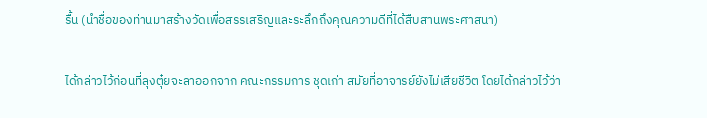รื้น (นำชื่อของท่านมาสร้างวัดเพื่อสรรเสริญและระลึกถึงคุณความดีที่ได้สืบสานพระศาสนา)

ได้กล่าวไว้ก่อนที่ลุงตุ๋ยจะลาออกจาก คณะกรรมการ ชุดเก่า สมัยที่อาจารย์ยังไม่เสียชีวิต โดยได้กล่าวไว้ว่า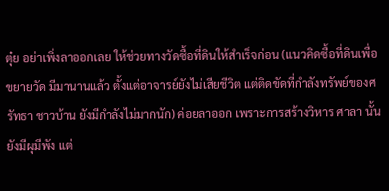ตุ๋ย อย่าเพิ่งลาออกเลย ให้ช่วยทางวัดซื้อที่ดินให้สำเร็จก่อน (แนวคิดซื้อที่ดินเพื่อขยายวัด มีมานานแล้ว ตั้งแต่อาจารย์ยังไม่เสียชีวิต แต่ติดขัดที่กำลังทรัพย์ของศรัทธา ชาวบ้าน ยังมีกำลังไม่มากนัก) ค่อยลาออก เพราะการสร้างวิหาร ศาลา นั้น ยังมีผุมีพัง แต่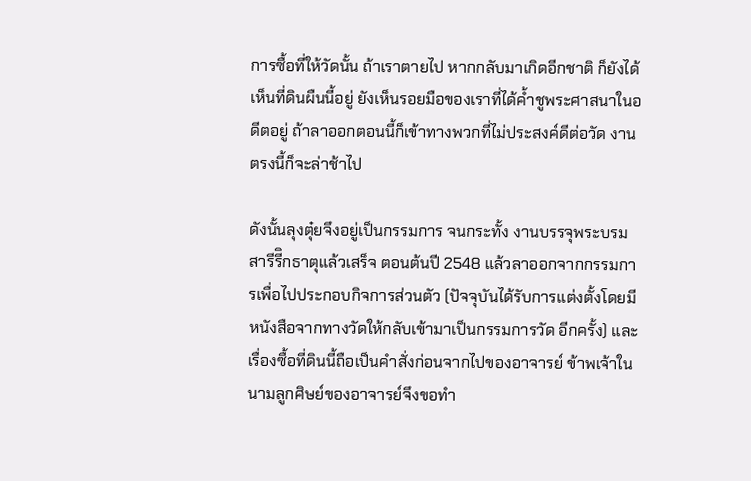การซื้อที่ให้วัดนั้น ถ้าเราตายไป หากกลับมาเกิดอีกชาติ ก็ยังได้เห็นที่ดินผืนนี้อยู่ ยังเห็นรอยมือของเราที่ได้ค้ำชูพระศาสนาในอดีตอยู่ ถ้าลาออกตอนนี้ก็เข้าทางพวกที่ไม่ประสงค์ดีต่อวัด งานตรงนี้ก็จะล่าช้าไป

ดังนั้นลุงตุ๋ยจึงอยู่เป็นกรรมการ จนกระทั้ง งานบรรจุพระบรมสารีรีิกธาตุแล้วเสร็จ ตอนต้นปี 2548 แล้วลาออกจากกรรมการเพื่อไปประกอบกิจการส่วนตัว (ปัจจุบันได้รับการแต่งตั้งโดยมีหนังสือจากทางวัดให้กลับเข้ามาเป็นกรรมการวัด อีกครั้ง) และเรื่องซื้อที่ดินนี้ถือเป็นคำสั่งก่อนจากไปของอาจารย์ ข้าพเจ้าในนามลูกศิษย์ของอาจารย์จึงขอทำ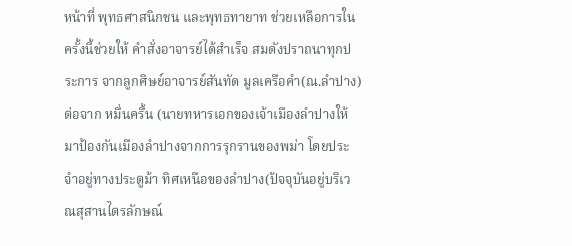หน้าที่ พุทธศาสนิกชน และพุทธทายาท ช่วยเหลือการในครั้งนี้ช่วยให้ คำสั่งอาจารย์ได้สำเร็จ สมดังปราถนาทุกประการ จากลูกศิษย์อาจารย์สันทัด มูลเครือคำ(ณ.ลำปาง) ต่อจาก หมื่นครื้น (นายทหารเอกของเจ้าเมืองลำปางให้มาป้องกันเมืองลำปางจากการรุกรานของพม่า โดยประจำอยู่ทางประตูม้า ทิศเหนือของลำปาง(ปัจจุบันอยู่บริเวณสุสานไตรลักษณ์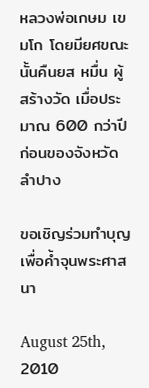หลวงพ่อเกษม เขมโก โดยมียศขณะนั้นคืนยส หมื่น ผู้สร้างวัด เมื่อประมาณ 600 กว่าปีก่อนของจังหวัดลำปาง

ขอเชิญร่วมทำบุญเพื่อค้ำจุนพระศาสนา

August 25th, 2010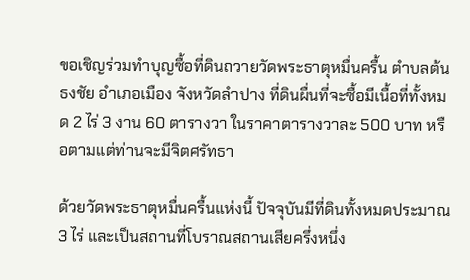ขอเชิญร่วมทำบุญซื้อที่ดินถวายวัดพระธาตุหมื่นครื้น ตำบลต้นธงชัย อำเภอเมือง จังหวัดลำปาง ที่ดินผื่นที่จะซื้อมีเนื้อที่ทั้งหมด 2 ไร่ 3 งาน 60 ตารางวา ในราคาตารางวาละ 500 บาท หรือตามแต่ท่านจะมีจิตศรัทธา

ด้วยวัดพระธาตุหมื่นครื้นแห่งนี้ ปัจจุบันมีที่ดินทั้งหมดประมาณ 3 ไร่ และเป็นสถานที่โบราณสถานเสียครึ่งหนึ่ง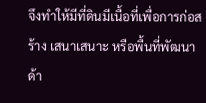จึงทำให้มีที่ดินมีเนื้อที่เพื่อการก่อสร้าง เสนาเสนาะ หรือพื้นที่พัฒนาด้า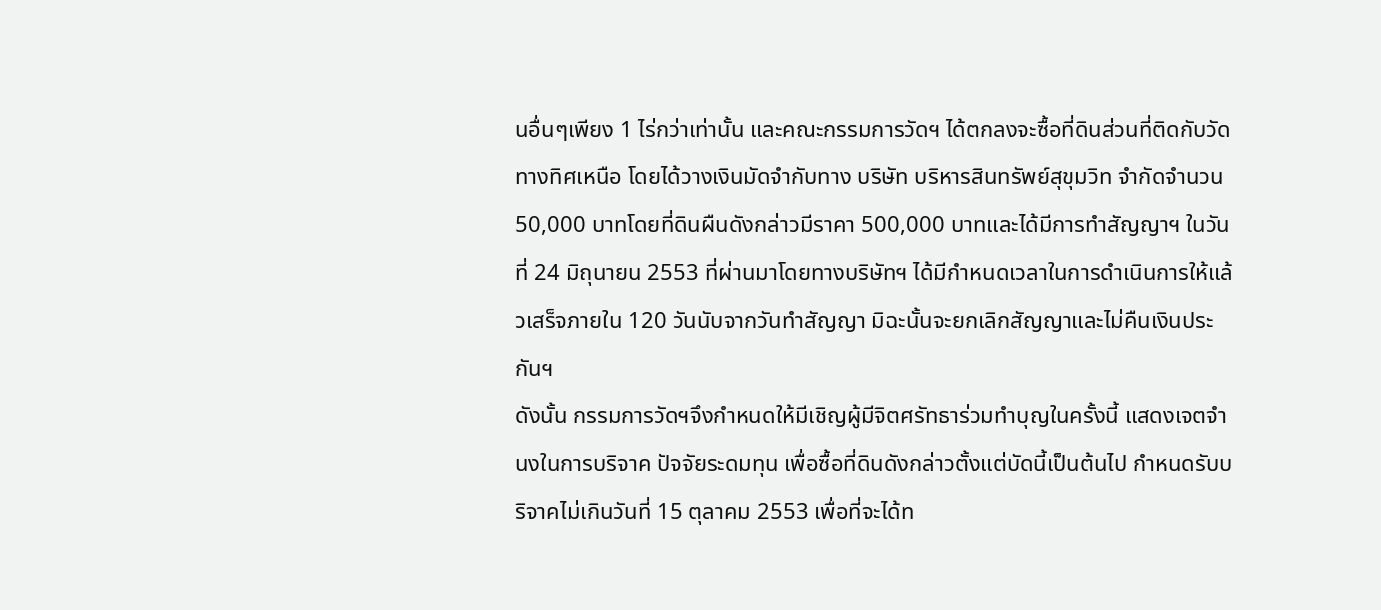นอื่นๆเพียง 1 ไร่กว่าเท่านั้น และคณะกรรมการวัดฯ ได้ตกลงจะซื้อที่ดินส่วนที่ติดกับวัดทางทิศเหนือ โดยได้วางเงินมัดจำกับทาง บริษัท บริหารสินทรัพย์สุขุมวิท จำกัดจำนวน 50,000 บาทโดยที่ดินผืนดังกล่าวมีราคา 500,000 บาทและได้มีการทำสัญญาฯ ในวันที่ 24 มิถุนายน 2553 ที่ผ่านมาโดยทางบริษัทฯ ได้มีกำหนดเวลาในการดำเนินการให้แล้วเสร็จภายใน 120 วันนับจากวันทำสัญญา มิฉะนั้นจะยกเลิกสัญญาและไม่คืนเงินประกันฯ
ดังนั้น กรรมการวัดฯจึงกำหนดให้มีเชิญผู้มีจิตศรัทธาร่วมทำบุญในครั้งนี้ แสดงเจตจำนงในการบริจาค ปัจจัยระดมทุน เพื่อซื้อที่ดินดังกล่าวตั้งแต่บัดนี้เป็นต้นไป กำหนดรับบริจาคไม่เกินวันที่ 15 ตุลาคม 2553 เพื่อที่จะได้ท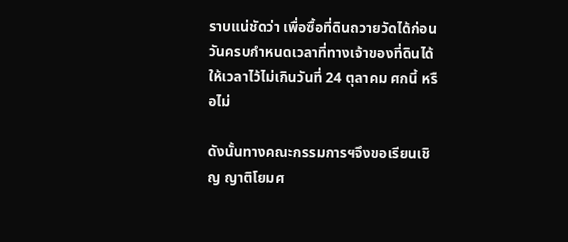ราบแน่ชัดว่า เพื่อซื้อที่ดินถวายวัดได้ก่อนวันครบกำหนดเวลาที่ทางเจ้าของที่ดินได้ให้เวลาไว้ไม่เกินวันที่ 24 ตุลาคม ศกนี้ หรือไม่

ดังนั้นทางคณะกรรมการฯจึงขอเรียนเชิญ ญาติโยมศ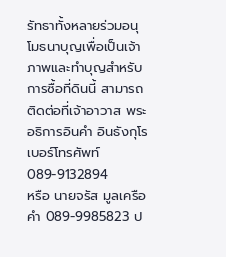รัทธาทั้งหลายร่วมอนุโมธนาบุญเพื่อเป็นเจ้าภาพและทำบุญสำหรับการซื้อที่ดินนี้ สามารถติดต่อที่เจ้าอาวาส พระอธิการอินคำ อินธังกุโร เบอร์โทรศัพท์ 089-9132894
หรือ นายจรัส มูลเครือคำ 089-9985823 ป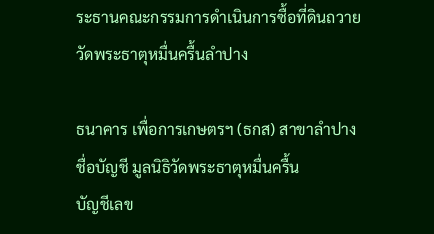ระธานคณะกรรมการดำเนินการซื้อที่ดินถวายวัดพระธาตุหมื่นครื้นลำปาง

ธนาคาร เพื่อการเกษตรฯ (ธกส) สาขาลำปาง
ชื่อบัญชี มูลนิธิวัดพระธาตุหมื่นครื้น
บัญชีเลข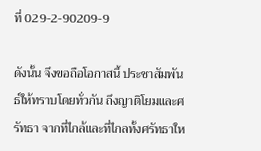ที่ 029-2-90209-9

ดังนั้น จึงขอถือโอกาสนี้ ประชาสัมพันธ์ให้ทราบโดยทั่วกัน ถึงญาติโยมและศรัทธา จากที่ไกล้และที่ไกลทั้งศรัทธาให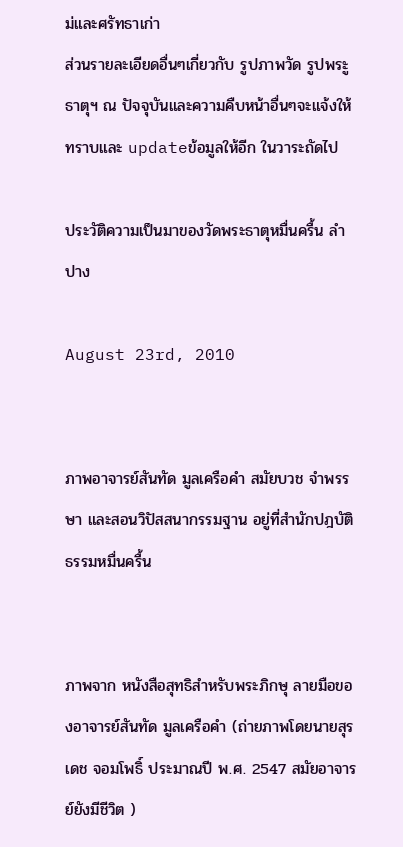ม่และศรัทธาเก่า
ส่วนรายละเอียดอื่นๆเกี่ยวกับ รูปภาพวัด รูปพระูธาตุฯ ณ ปัจจุบันและความคืบหน้าอื่นๆจะแจ้งให้ทราบและ updateข้อมูลให้อีก ในวาระถัดไป

ประวัติความเป็นมาของวัดพระธาตุหมื่นครื้น ลำปาง

August 23rd, 2010


ภาพอาจารย์สันทัด มูลเครือคำ สมัยบวช จำพรรษา และสอนวิปัสสนากรรมฐาน อยู่ที่สำนักปฎบัติธรรมหมื่นครื้น


ภาพจาก หนังสือสุทธิสำหรับพระภิกษุ ลายมือของอาจารย์สันทัด มูลเครือคำ (ถ่ายภาพโดยนายสุรเดช จอมโพธิ์ ประมาณปี พ.ศ. 2547 สมัยอาจารย์ยังมีชีวิต )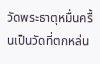วัดพระธาตุหมื่นครื้นเป็นวัดที่ตกหล่น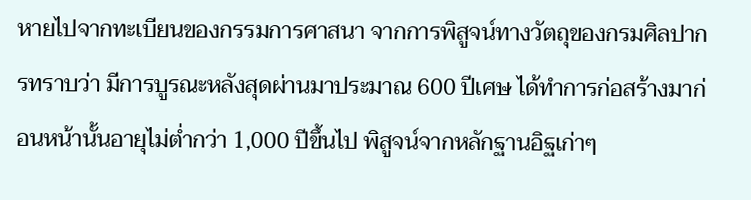หายไปจากทะเบียนของกรรมการศาสนา จากการพิสูจน์ทางวัตถุของกรมศิลปากรทราบว่า มีการบูรณะหลังสุดผ่านมาประมาณ 600 ปีเศษ ได้ทำการก่อสร้างมาก่อนหน้านั้นอายุไม่ต่ำกว่า 1,000 ปีขึ้นไป พิสูจน์จากหลักฐานอิฐเก่าๆ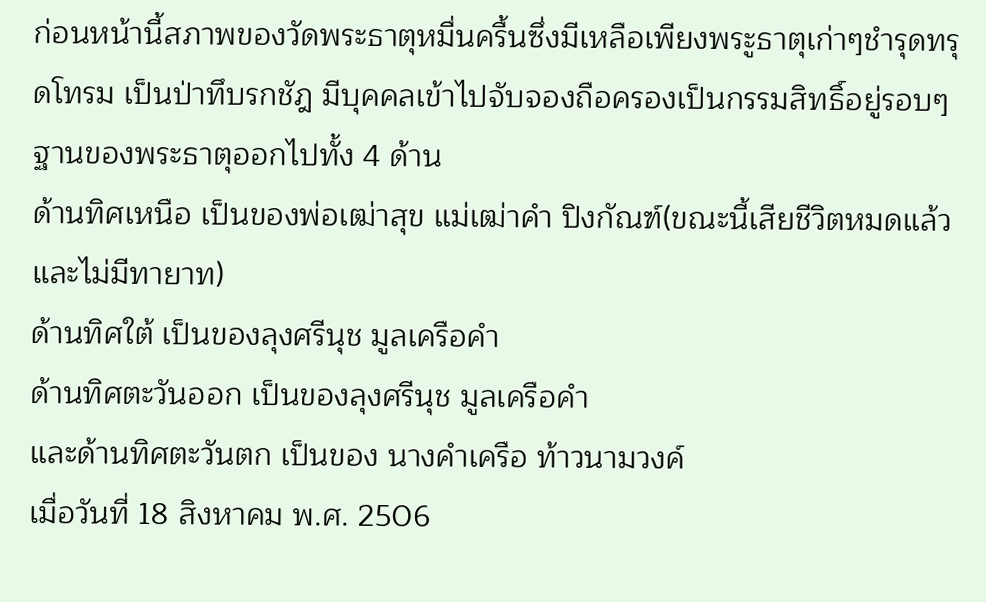ก่อนหน้านี้สภาพของวัดพระธาตุหมื่นครื้นซึ่งมีเหลือเพียงพระูธาตุเก่าๆชำรุดทรุดโทรม เป็นป่าทึบรกชัฎ มีบุคคลเข้าไปจับจองถือครองเป็นกรรมสิทธิ์อยู่รอบๆฐานของพระธาตุออกไปทั้ง 4 ด้าน
ด้านทิศเหนือ เป็นของพ่อเฒ่าสุข แม่เฒ่าคำ ปิงกัณฑ์(ขณะนี้เสียชีวิตหมดแล้ว และไม่มีทายาท)
ด้านทิศใต้ เป็นของลุงศรีนุช มูลเครือคำ
ด้านทิศตะวันออก เป็นของลุงศรีนุช มูลเครือคำ
และด้านทิศตะวันตก เป็นของ นางคำเครือ ท้าวนามวงค์
เมื่อวันที่ 18 สิงหาคม พ.ศ. 2506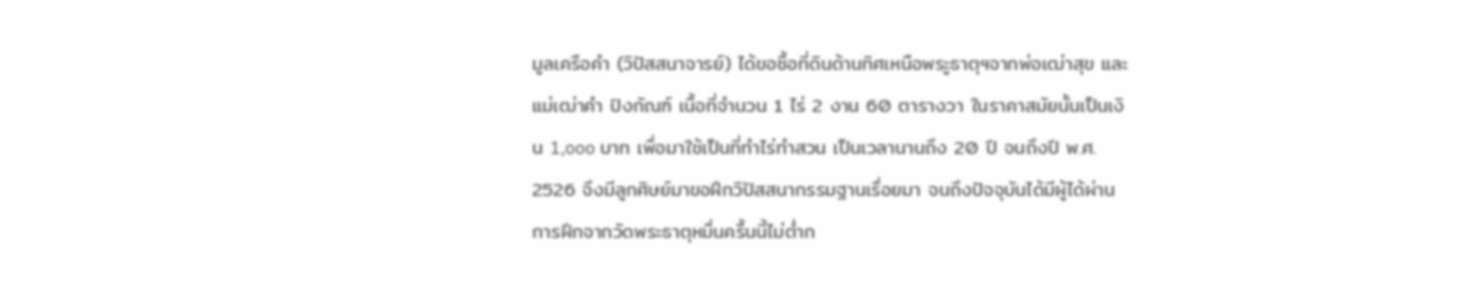มูลเครือคำ (วิปัสสนาจารย์) ได้ขอซื้อที่ดินด้านทิศเหนือพระูธาตุฯจากพ่อเฒ่าสุข และแม่เฒ่าคำ ปิงกัณฑ์ เนื้อที่จำนวน 1 ไร่ 2 งาน 60 ตารางวา ในราคาสมัยนั้นเป็นเงิน 1,ooo บาท เพื่อมาใช้เป็นที่ทำไร่ทำสวน เป็นเวลานานถึง 20 ปี จนถึงปี พ.ศ. 2526 จึงมีลูกศิษย์มาขอฝึกวิปัสสนากรรมฐานเรื่อยมา จนถึงปัจจุบันได้มีผู้ได้ผ่านการฝึกจากวัดพระธาตุหมื่นครื้นนี้ไม่ต่ำก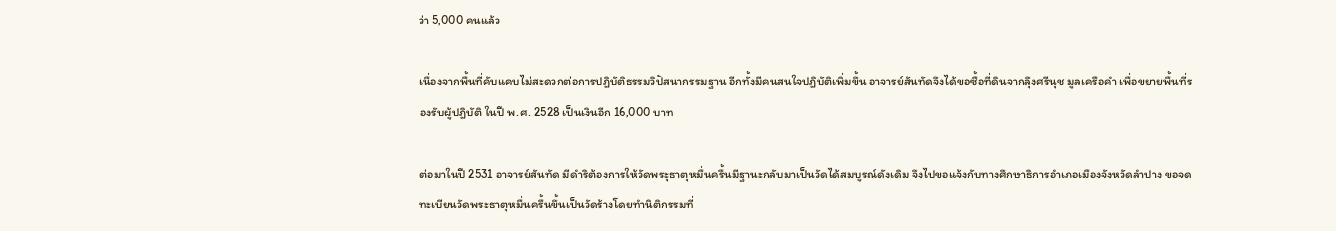ว่า 5,000 คนแล้ว

เนื่องจากพื้นที่คับแคบไม่สะดวกต่อการปฎิบัติธรรมวิปัสนากรรมฐาน อีกทั้งมีคนสนใจปฎิบัติเพิ่มขึ้น อาจารย์สันทัดจึงได้ขอซื้อที่ดินจากลุึงศรีนุช มูลเครือคำ เพื่อขยายพื้นที่รองรับผู้ปฎิบัติ ในปี พ.ศ. 2528 เป็นเงินอีก 16,000 บาท

ต่อมาในปี 2531 อาจารย์สันทัด มีดำริต้องการให้วัดพระุธาตุหมื่นครื้นมีฐานะกลับมาเป็นวัดได้สมบูรณ์ดังเดิม จึงไปขอแจ้งกับทางศึกษาธิการอำเภอเมืองจังหวัดลำปาง ขอจดทะเบียนวัดพระธาตุหมื่นครื้นขึ้นเป็นวัดร้างโดยทำนิติกรรมที่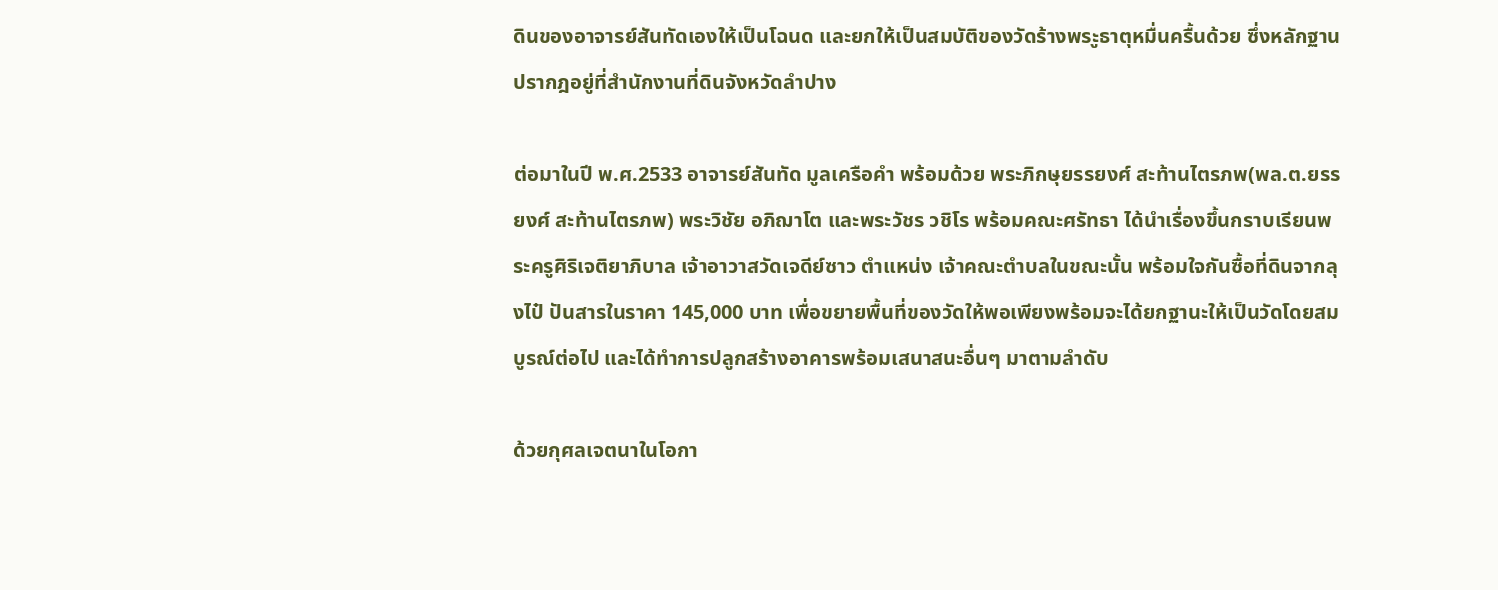ดินของอาจารย์สันทัดเองให้เป็นโฉนด และยกให้เป็นสมบัติของวัดร้างพระูธาตุหมื่นครื้นด้วย ซึ่งหลักฐานปรากฎอยู่ที่สำนักงานที่ดินจังหวัดลำปาง

ต่อมาในปี พ.ศ.2533 อาจารย์สันทัด มูลเครือคำ พร้อมด้วย พระภิกษุยรรยงศ์ สะท้านไตรภพ(พล.ต.ยรรยงศ์ สะท้านไตรภพ) พระวิชัย อภิฌาโต และพระวัชร วชิโร พร้อมคณะศรัทธา ได้นำเรื่องขึ้นกราบเรียนพระครูศิริเจติยาภิบาล เจ้าอาวาสวัดเจดีย์ซาว ตำแหน่ง เจ้าคณะตำบลในขณะนั้น พร้อมใจกันซื้อที่ดินจากลุงไป๋ ปันสารในราคา 145,000 บาท เพื่อขยายพื้นที่ของวัดให้พอเพียงพร้อมจะได้ยกฐานะให้เป็นวัดโดยสมบูรณ์ต่อไป และได้ทำการปลูกสร้างอาคารพร้อมเสนาสนะอื่นๆ มาตามลำดับ

ด้วยกุศลเจตนาในโอกา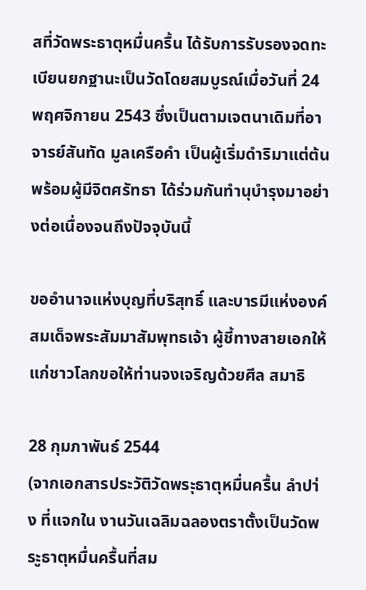สที่วัดพระธาตุหมื่นครื้น ได้รับการรับรองจดทะเบียนยกฐานะเป็นวัดโดยสมบูรณ์เมื่อวันที่ 24 พฤศจิกายน 2543 ซึ่งเป็นตามเจตนาเดิมที่อาจารย์สันทัด มูลเครือคำ เป็นผู้เริ่มดำริมาแต่ต้น พร้อมผู้มีจิตศรัทธา ได้ร่วมกันทำนุบำรุงมาอย่างต่อเนื่องจนถึงปัจจุบันนี้

ขออำนาจแห่งบุญที่บริสุทธิ์ และบารมีแห่งองค์สมเด็จพระสัมมาสัมพุทธเจ้า ผู้ชี้ทางสายเอกให้แก่ชาวโลกขอให้ท่านจงเจริญด้วยศีล สมาธิ

28 กุมภาพันธ์ 2544
(จากเอกสารประวัติวัดพระุธาตุหมื่นครื้น ลำปา่ง ที่แจกใน งานวันเฉลิมฉลองตราตั้งเป็นวัดพระูธาตุหมื่นครื้นที่สม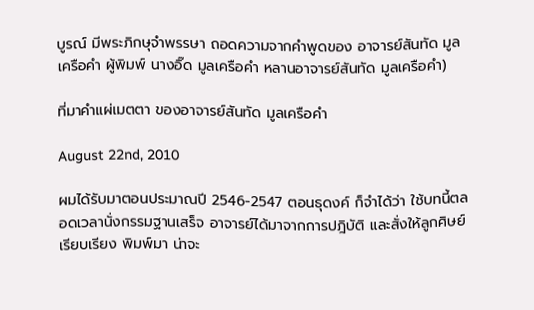บูรณ์ มีพระภิกษุจำพรรษา ถอดความจากคำพูดของ อาจารย์สันทัด มูลเครือคำ ผู้พิมพ์ นางอิ๊ด มูลเครือคำ หลานอาจารย์สันทัด มูลเครือคำ)

ที่มาคำแผ่เมตตา ของอาจารย์สันทัด มูลเครือคำ

August 22nd, 2010

ผมได้รับมาตอนประมาณปี 2546-2547 ตอนธุดงค์ ก็จำได้ว่า ใช้บทนี้ตลอดเวลานั่งกรรมฐานเสร็จ อาจารย์ได้มาจากการปฎิบัติ และสั่งให้ลูกศิษย์เรียบเรียง พิมพ์มา น่าจะ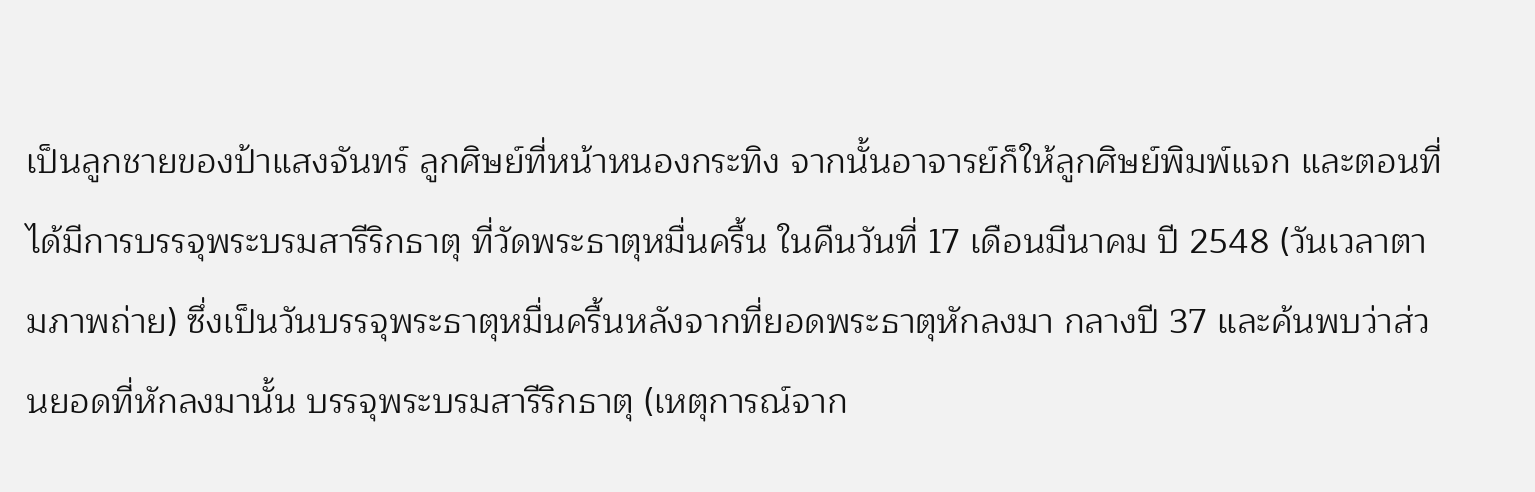เป็นลูกชายของป้าแสงจันทร์ ลูกศิษย์ที่หน้าหนองกระทิง จากนั้นอาจารย์ก็ให้ลูกศิษย์พิมพ์แจก และตอนที่ได้มีการบรรจุพระบรมสารีริกธาตุ ที่วัดพระธาตุหมื่นครื้น ในคืนวันที่ 17 เดือนมีนาคม ปี 2548 (วันเวลาตามภาพถ่าย) ซึ่งเป็นวันบรรจุพระธาตุหมื่นครื้นหลังจากที่ยอดพระธาตุหักลงมา กลางปี 37 และค้นพบว่าส่วนยอดที่หักลงมานั้น บรรจุพระบรมสารีริกธาตุ (เหตุการณ์จาก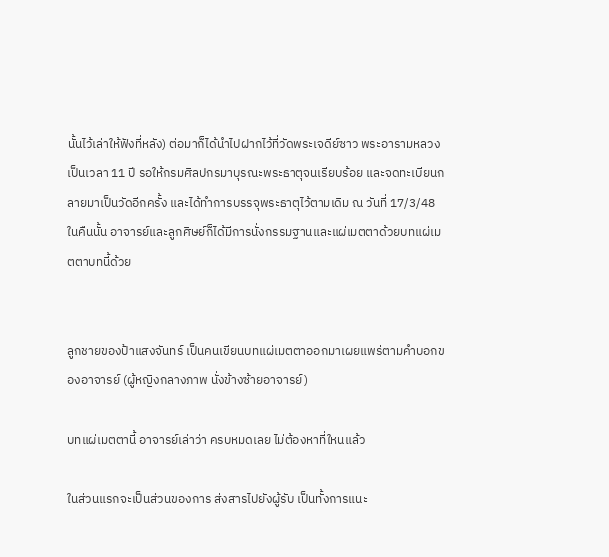นั้นไว้เล่าให้ฟังที่หลัง) ต่อมาก็ได้นำไปฝากไว้ที่วัดพระเจดีย์ซาว พระอารามหลวงเป็นเวลา 11 ปี รอให้กรมศิลปกรมาบุรณะพระธาตุจนเรียบร้อย และจดทะเบียนกลายมาเป็นวัดอีกครั้ง และได้ทำการบรรจุพระธาตุไว้ตามเดิม ณ วันที่ 17/3/48 ในคืนนั้น อาจารย์และลูกศิษย์ก็ได้มีการนั่งกรรมฐานและแผ่เมตตาด้วยบทแผ่เมตตาบทนี้ด้วย


ลูกชายของป้าแสงจันทร์ เป็นคนเขียนบทแผ่เมตตาออกมาเผยแพร่ตามคำบอกของอาจารย์ (ผู้หญิงกลางภาพ นั่งข้างซ้ายอาจารย์)

บทแผ่เมตตานี้ อาจารย์เล่าว่า ครบหมดเลย ไม่ต้องหาที่ใหนแล้ว

ในส่วนแรกจะเป็นส่วนของการ ส่งสารไปยังผู้รับ เป็นทั้งการแนะ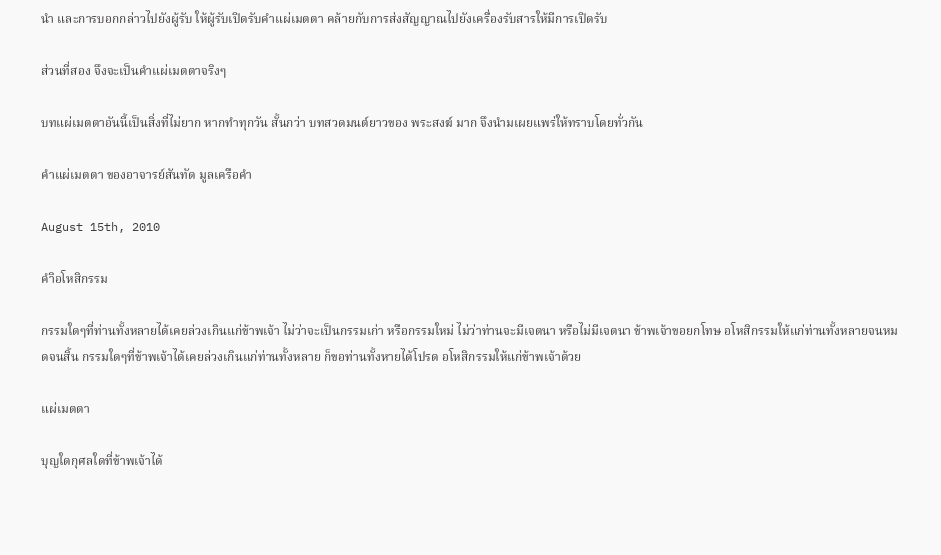นำ และการบอกกล่าวไปยังผู้รับ ให้ผู้รับเปิดรับคำแผ่เมตตา คล้ายกับการส่งสัญญาณไปยังเครื่องรับสารให้มีการเปิดรับ

ส่วนที่สอง จึงจะเป็นคำแผ่เมตตาจริงๆ

บทแผ่เมตตาอันนี้เป็นสิ่งที่ไม่ยาก หากทำทุกวัน สั้นกว่า บทสวดมนต์ยาวของ พระสงฆ์ มาก จึงนำมเผยแพร่ให้ทราบโดยทั่วกัน

คำแผ่เมตตา ของอาจารย์สันทัด มูลเครือคำ

August 15th, 2010

คำิอโหสิกรรม

กรรมใดๆที่ท่านทั้งหลายได้เคยล่วงเกินแก่ข้าพเจ้า ไม่ว่าจะเป็นกรรมเก่า หรือกรรมใหม่ ไม่ว่าท่านจะมีเจตนา หรือไม่มีเจตนา ข้าพเจ้าขอยกโทษ อโหสิกรรมให้แก่ท่านทั้งหลายจนหมดจนสิ้น กรรมใดๆที่ข้าพเจ้าได้เคยล่วงเกินแก่ท่านทั้งหลาย ก็ขอท่านทั้งหายได้โปรด อโหสิกรรมให้แก่ข้าพเจ้าด้วย

แผ่เมตตา

บุญใดกุศลใดที่ข้าพเจ้าได้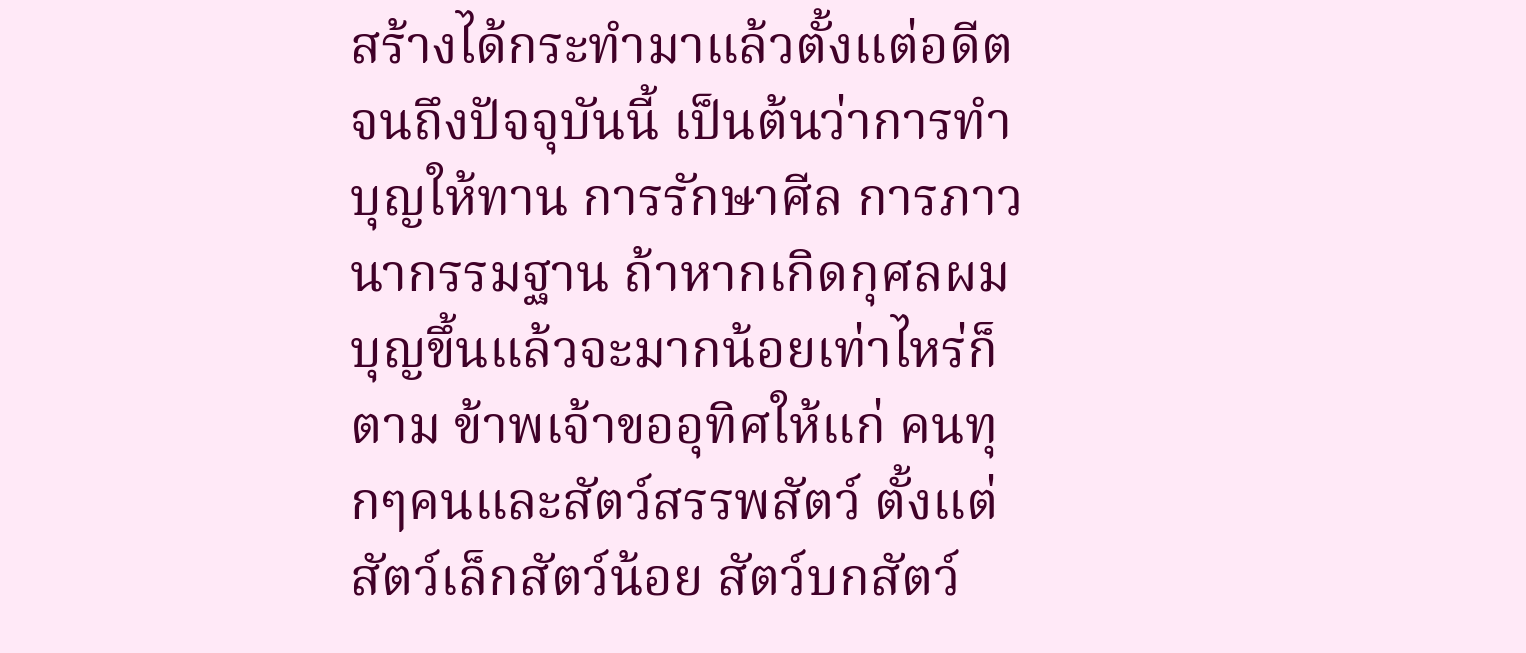สร้างได้กระทำมาแล้วตั้งแต่อดีต จนถึงปัจจุบันนี้ เป็นต้นว่าการทำบุญให้ทาน การรักษาศีล การภาวนากรรมฐาน ถ้าหากเกิดกุศลผมบุญขึ้นแล้วจะมากน้อยเท่าไหร่ก็ตาม ข้าพเจ้าขออุทิศให้แก่ คนทุกๆคนและสัตว์สรรพสัตว์ ตั้งแต่สัตว์เล็กสัตว์น้อย สัตว์บกสัตว์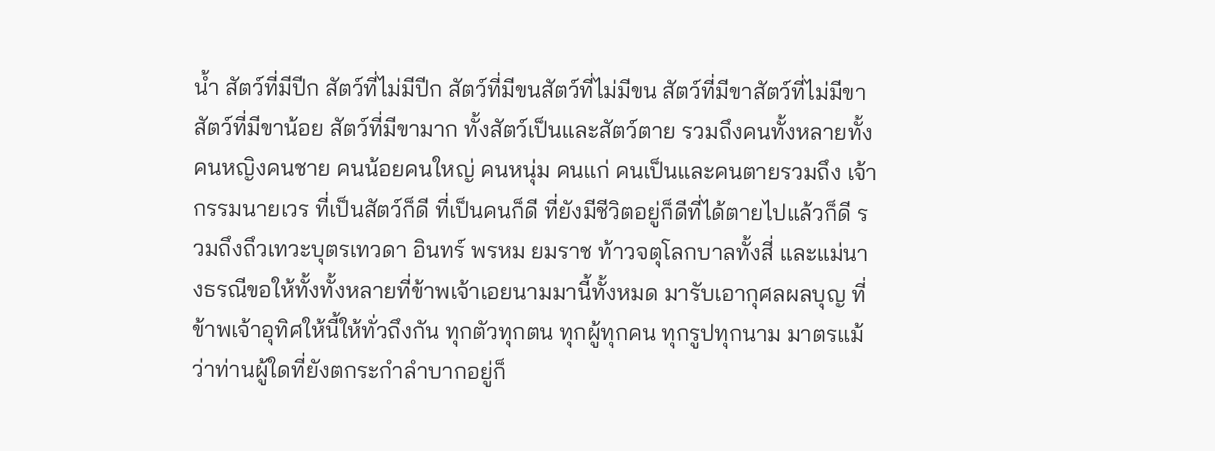น้ำ สัตว์ที่มีปีก สัตว์ที่ไม่มีปีก สัตว์ที่มีขนสัตว์ที่ไม่มีขน สัตว์ที่มีขาสัตว์ที่ไม่มีขา สัตว์ที่มีขาน้อย สัตว์ที่มีขามาก ทั้งสัตว์เป็นและสัตว์ตาย รวมถึงคนทั้งหลายทั้งคนหญิงคนชาย คนน้อยคนใหญ่ คนหนุ่ม คนแก่ คนเป็นและคนตายรวมถึง เจ้ากรรมนายเวร ที่เป็นสัตว์ก็ดี ที่เป็นคนก็ดี ที่ยังมีชีวิตอยู่ก็ดีที่ได้ตายไปแล้วก็ดี รวมถึงถึวเทวะบุตรเทวดา อินทร์ พรหม ยมราช ท้าวจตุโลกบาลทั้งสี่ และแม่นางธรณีขอให้ทั้งทั้งหลายที่ข้าพเจ้าเอยนามมานี้ทั้งหมด มารับเอากุศลผลบุญ ที่ข้าพเจ้าอุทิศให้นี้ให้ทั่วถึงกัน ทุกตัวทุกตน ทุกผู้ทุกคน ทุกรูปทุกนาม มาตรแม้ว่าท่านผู้ใดที่ยังตกระกำลำบากอยู่ก็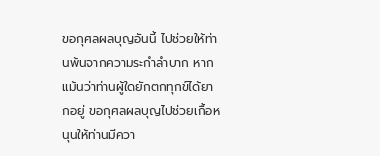ขอกุศลผลบุญอันนี้ ไปช่วยให้ท่านพ้นจากความระกำลำบาก หากแม้นว่าท่านผู้ใดยักตกทุกข์ได้ยากอยู่ ขอกุศลผลบุญไปช่วยเกื้อหนุนให้ท่านมีควา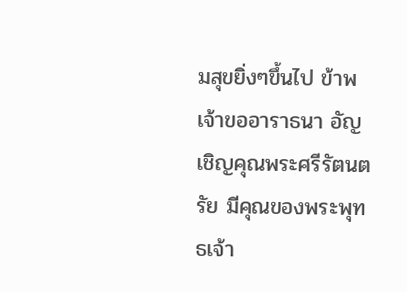มสุขยิ่งๆขึ้นไป ข้าพเจ้าขออาราธนา อัญเชิญคุณพระศรีรัตนตรัย มีคุณของพระพุทธเจ้า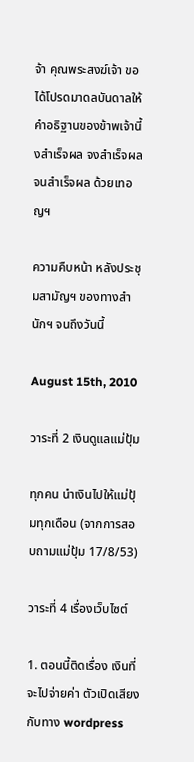จ้า คุณพระสงฆ์เจ้า ขอได้โปรดมาดลบันดาลให้คำอธิฐานของข้าพเจ้านี้งสำเร็จผล จงสำเร็จผล จนสำเร็จผล ด้วยเทอญฯ

ความคืบหน้า หลังประชุมสามัญฯ ของทางสำนักฯ จนถึงวันนี้

August 15th, 2010

วาระที่ 2 เงินดูแลแม่ปุ้ม

ทุกคน นำเงินไปให้แม่ปุ้มทุกเดือน (จากการสอบถามแม่ปุ้ม 17/8/53)

วาระที่ 4 เรื่องเว็บไซต์

1. ตอนนี้ติดเรื่อง เงินที่จะไปจ่ายค่า ตัวเปิดเสียงกับทาง wordpress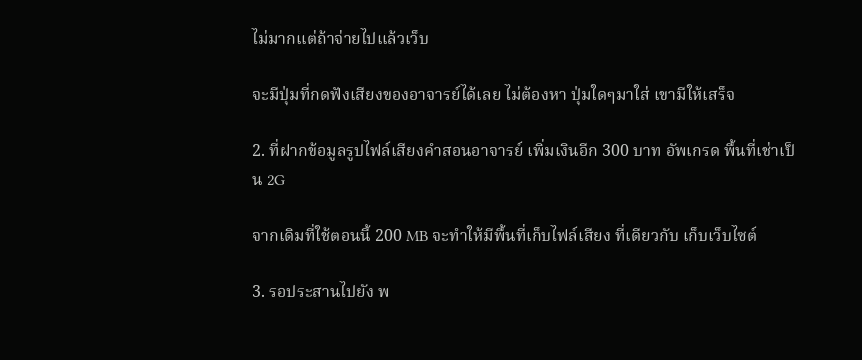ไม่มากแต่ถ้าจ่ายไปแล้วเว็บ

จะมีปุ่มที่กดฟังเสียงของอาจารย์ได้เลย ไม่ต้องหา ปุ่มใดๆมาใส่ เขามีให้เสร็จ

2. ที่ฝากข้อมูลรูปไฟล์เสียงคำสอนอาจารย์ เพิ่มเงินอีก 300 บาท อัพเกรด พื้นที่เช่าเป็น 2G

จากเดิมที่ใช้ตอนนี้ 200 MB จะทำให้มีพื้นที่เก็บไฟล์เสียง ที่เดียวกับ เก็บเว็บไซต์

3. รอประสานไปยัง พ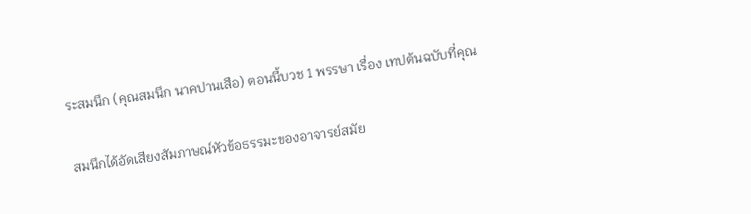ระสมนึก (คุณสมนึก นาคปานเสือ) ตอนนี้บวช 1 พรรษา เรื่อง เทปต้นฉบับที่คุณ

สมนึกได้อัดเสียงสัมภาษณ์หัวข้อธรรมะของอาจารย์สมัย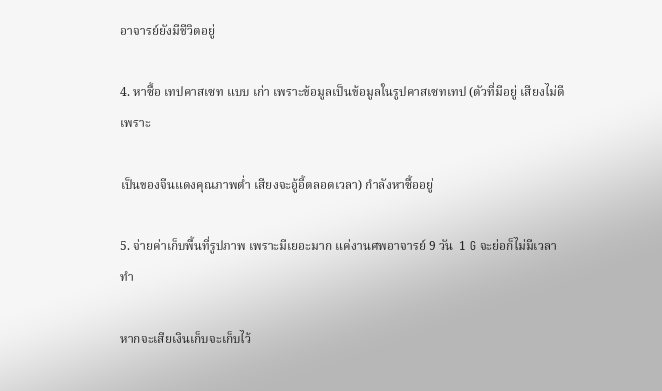อาจารย์ยังมีชีวิตอยู่

4. หาซื้อ เทปคาสเซท แบบ เก่า เพราะข้อมูลเป็นข้อมูลในรูปคาสเซทเทป (ตัวที่มีอยู่ เสียงไม่ดีเพราะ

เป็นของจีนแดงคุณภาพต่ำ เสียงจะอู้อี้ตลอดเวลา) กำลังหาซื้ออยู่

5. จ่ายค่าเก็บพื้นที่รูปภาพ เพราะมีเยอะมาก แค่งานศพอาจารย์ 9 วัน  1 G จะย่อก็ไม่มีเวลาทำ

หากจะเสียเงินเก็บจะเก็บไว้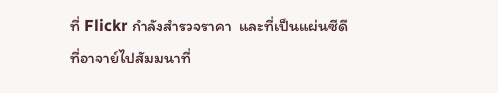ที่ Flickr กำลังสำรวจราคา  และที่เป็นแผ่นซีดีที่อาจาย์ไปสัมมนาที่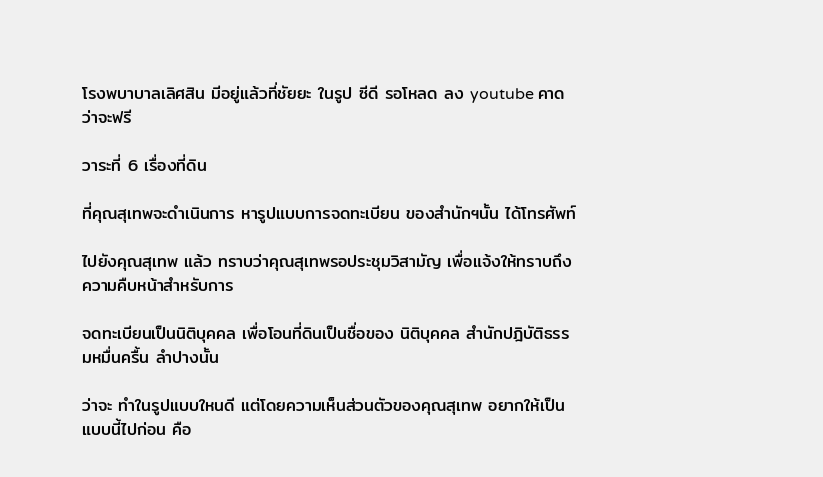โรงพบาบาลเลิศสิน มีอยู่แล้วที่ชัยยะ ในรูป ซีดี รอโหลด ลง youtube คาดว่าจะฟรี

วาระที่ 6 เรื่องที่ดิน

ที่คุณสุเทพจะดำเนินการ หารูปแบบการจดทะเบียน ของสำนักฯนั้น ได้โทรศัพท์

ไปยังคุณสุเทพ แล้ว ทราบว่าคุณสุเทพรอประชุมวิสามัญ เพื่อแจ้งให้ทราบถึงความคืบหน้าสำหรับการ

จดทะเบียนเป็นนิติบุคคล เพื่อโอนที่ดินเป็นชื่อของ นิติบุคคล สำนักปฎิบัติธรรมหมื่นครื้น ลำปางนั้น

ว่าจะ ทำในรูปแบบใหนดี แต่โดยความเห็นส่วนตัวของคุณสุเทพ อยากให้เป็นแบบนี้ไปก่อน คือ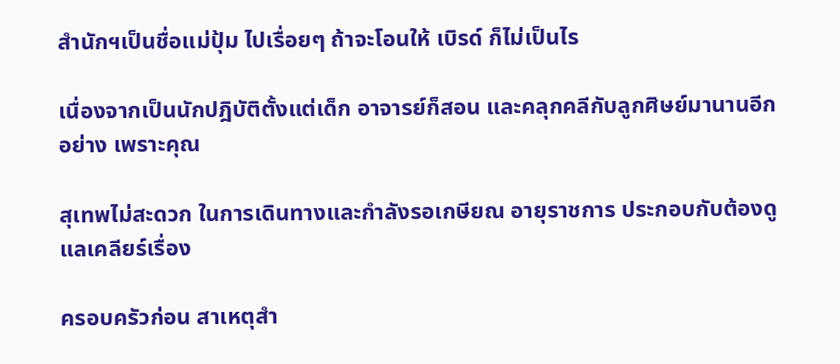สำนักฯเป็นชื่อแม่ปุ้ม ไปเรื่อยๆ ถ้าจะโอนให้ เบิรด์ ก็ไม่เป็นไร

เนื่องจากเป็นนักปฎิบัติตั้งแต่เด็ก อาจารย์ก็สอน และคลุกคลีกับลูกศิษย์มานานอีกอย่าง เพราะคุณ

สุเทพไม่สะดวก ในการเดินทางและกำลังรอเกษียณ อายุราชการ ประกอบกับต้องดูแลเคลียร์เรื่อง

ครอบครัวก่อน สาเหตุสำ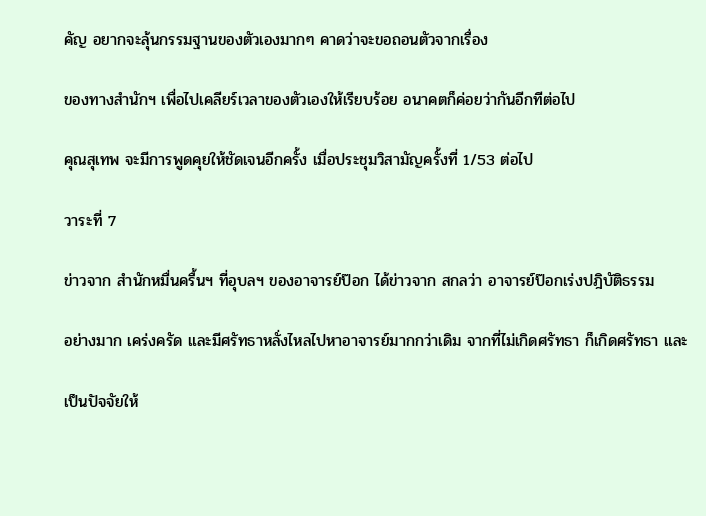คัญ อยากจะลุ้นกรรมฐานของตัวเองมากๆ คาดว่าจะขอถอนตัวจากเรื่อง

ของทางสำนักฯ เพื่อไปเคลียร์เวลาของตัวเองให้เรียบร้อย อนาคตก็ค่อยว่ากันอีกทีต่อไป

คุณสุเทพ จะมีการพูดคุยให้ชัดเจนอีกครั้ง เมื่อประชุมวิสามัญครั้งที่ 1/53 ต่อไป

วาระที่ 7

ข่าวจาก สำนักหมื่นครื้นฯ ที่อุบลฯ ของอาจารย์ป๊อก ได้ข่าวจาก สกลว่า อาจารย์ป๊อกเร่งปฎิบัติธรรม

อย่างมาก เคร่งครัด และมีศรัทธาหลั่งไหลไปหาอาจารย์มากกว่าเดิม จากที่ไม่เกิดศรัทธา ก็เกิดศรัทธา และ

เป็นปัจจัยให้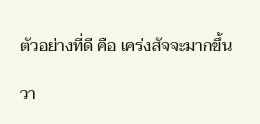ตัวอย่างที่ดี คือ เคร่งสัจจะมากขึ้น

วา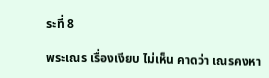ระที่ 8

พระเณร เรื่องเงียบ ไม่เห็น คาดว่า เณรคงหา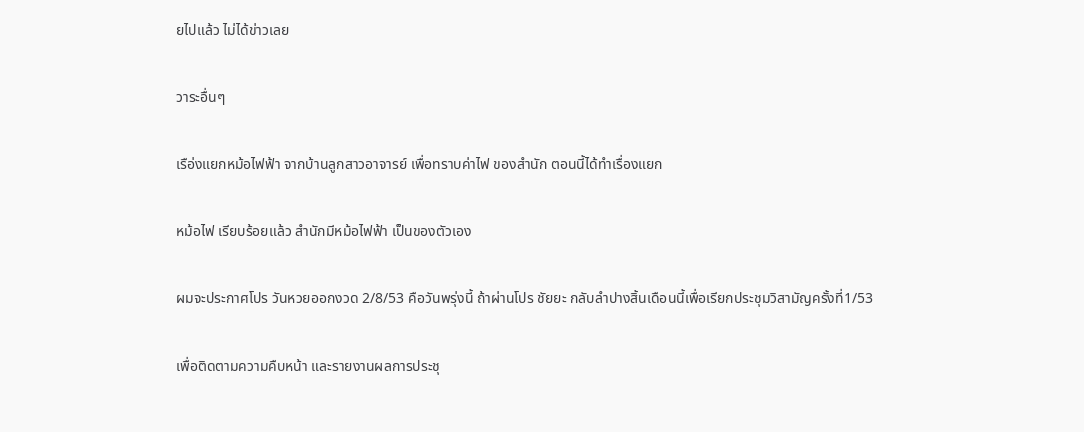ยไปแล้ว ไม่ได้ข่าวเลย

วาระอื่นๆ

เรือ่งแยกหม้อไฟฟ้า จากบ้านลูกสาวอาจารย์ เพื่อทราบค่าไฟ ของสำนัก ตอนนี้ได้ทำเรื่องแยก

หม้อไฟ เรียบร้อยแล้ว สำนักมีหม้อไฟฟ้า เป็นของตัวเอง

ผมจะประกาศโปร วันหวยออกงวด 2/8/53 คือวันพรุ่งนี้ ถ้าผ่านโปร ชัยยะ กลับลำปางสิ้นเดือนนี้เพื่อเรียกประชุมวิสามัญครั้งที่1/53

เพื่อติดตามความคืบหน้า และรายงานผลการประชุ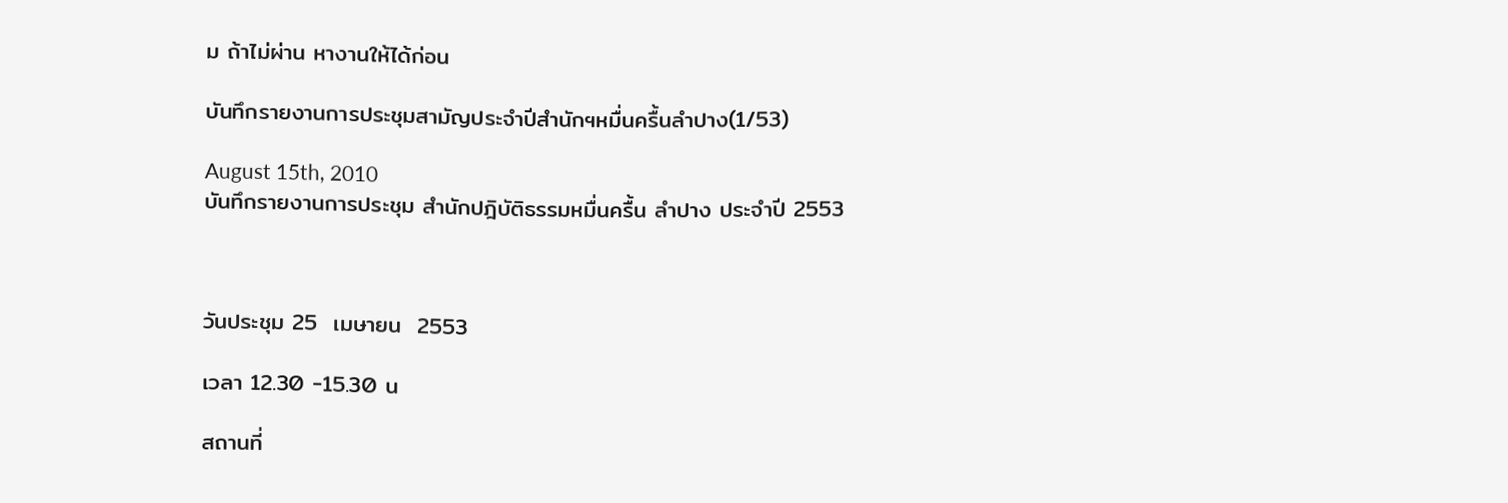ม ถ้าไม่ผ่าน หางานให้ได้ก่อน

บันทึกรายงานการประชุมสามัญประจำปีสำนักฯหมื่นครื้นลำปาง(1/53)

August 15th, 2010
บันทึกรายงานการประชุม สำนักปฎิบัติธรรมหมื่นครื้น ลำปาง ประจำปี 2553



วันประชุม 25  เมษายน  2553

เวลา 12.30 -15.30 น

สถานที่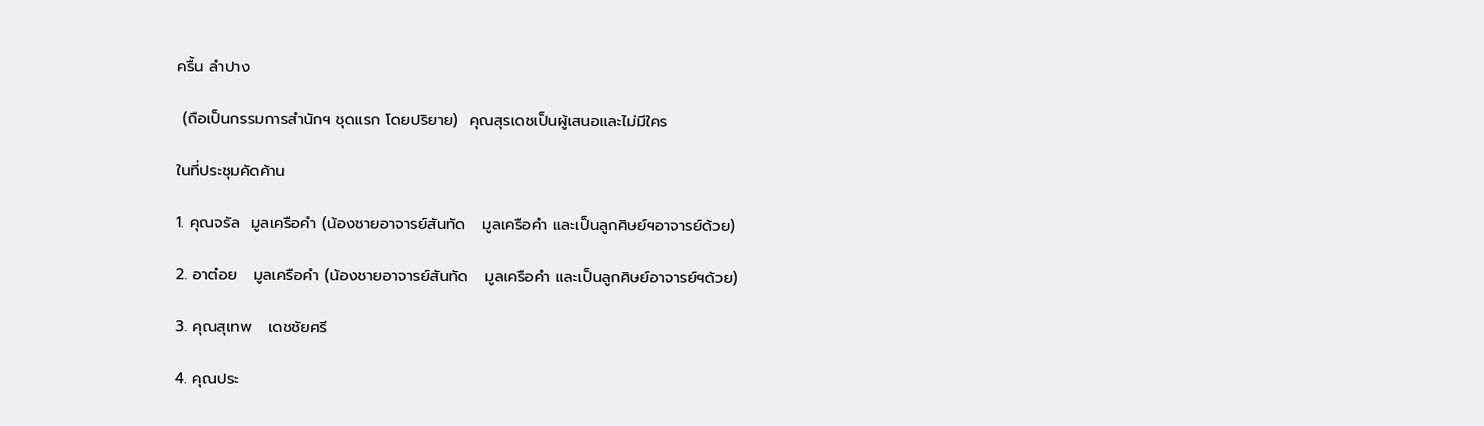ครื้น ลำปาง

 (ถือเป็นกรรมการสำนักฯ ชุดแรก โดยปริยาย)  คุณสุรเดชเป็นผู้เสนอและไม่มีใคร

ในที่ประชุมคัดค้าน

1. คุณจรัล  มูลเครือคำ (น้องชายอาจารย์สันทัด   มูลเครือคำ และเป็นลูกศิษย์ฯอาจารย์ด้วย)

2. อาต๋อย   มูลเครือคำ (น้องชายอาจารย์สันทัด   มูลเครือคำ และเป็นลูกศิษย์อาจารย์ฯด้วย)

3. คุณสุเทพ   เดชชัยศรี

4. คุณประ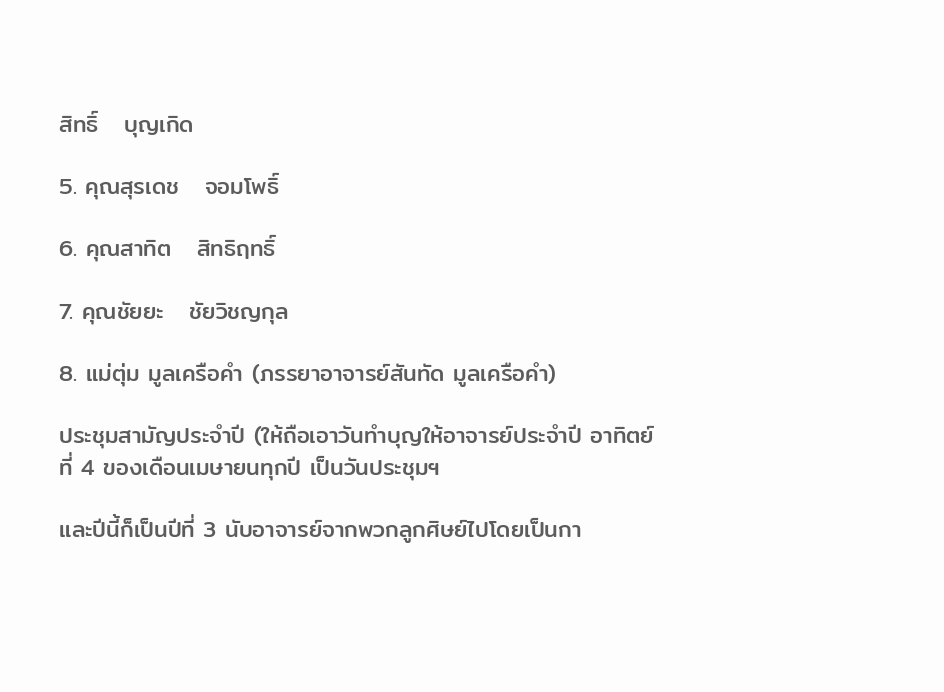สิทธิ์   บุญเกิด

5. คุณสุรเดช   จอมโพธิ์

6. คุณสาทิต   สิทธิฤทธิ์

7. คุณชัยยะ   ชัยวิชญกุล

8. แม่ตุ่ม มูลเครือคำ (ภรรยาอาจารย์สันทัด มูลเครือคำ)

ประชุมสามัญประจำปี (ให้ถือเอาวันทำบุญให้อาจารย์ประจำปี อาทิตย์ที่ 4 ของเดือนเมษายนทุกปี เป็นวันประชุมฯ

และปีนี้ก็เป็นปีที่ 3 นับอาจารย์จากพวกลูกศิษย์ไปโดยเป็นกา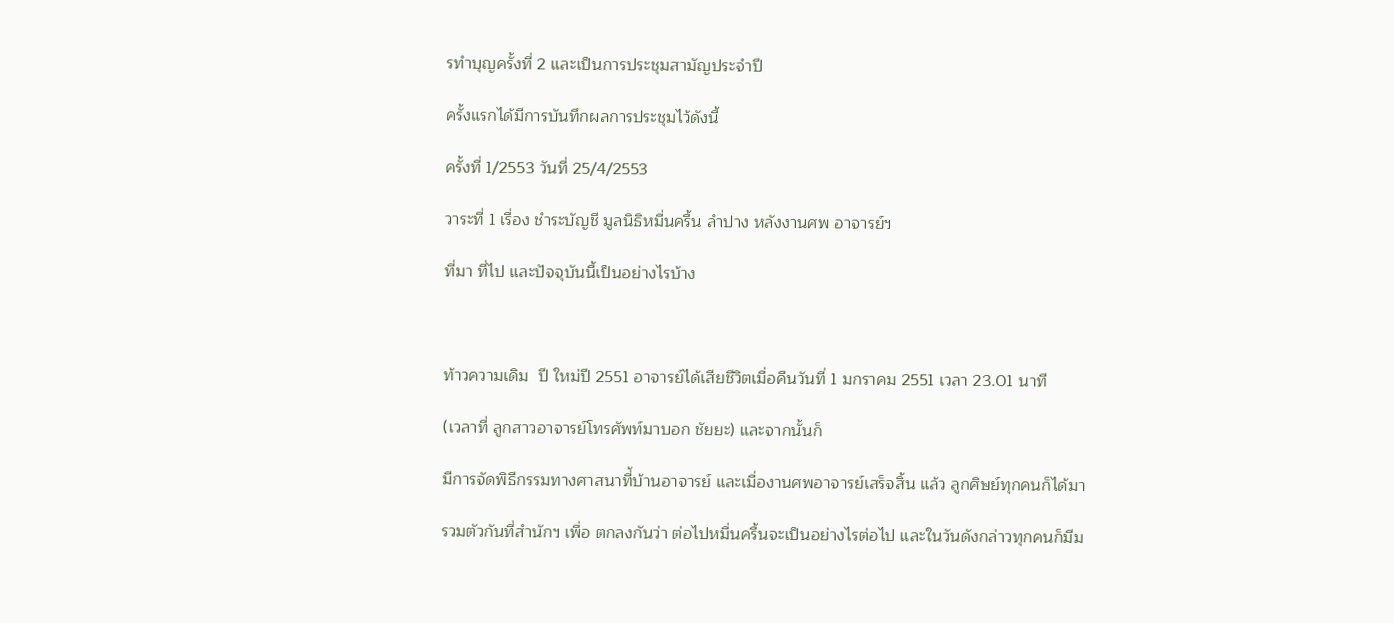รทำบุญครั้งที่ 2 และเป็นการประชุมสามัญประจำปี

ครั้งแรกได้มีการบันทึกผลการประชุมไว้ดังนี้

ครั้งที่ 1/2553 วันที่ 25/4/2553

วาระที่ 1 เรื่อง ชำระบัญชี มูลนิธิหมื่นครื้น ลำปาง หลังงานศพ อาจารย์ฯ

ที่มา ที่ไป และปัจจุบันนี้เป็นอย่างไรบ้าง



ท้าวความเดิม  ปี ใหม่ปี 2551 อาจารย์ได้เสียชีวิตเมื่อคืนวันที่ 1 มกราคม 2551 เวลา 23.01 นาที

(เวลาที่ ลูกสาวอาจารย์โทรศัพท์มาบอก ชัยยะ) และจากนั้นก็

มีการจัดพิธีกรรมทางศาสนาที่้บ้านอาจารย์ และเมื่องานศพอาจารย์เสร็จสิ้น แล้ว ลูกศิษย์ทุกคนก็ได้มา

รวมตัวกันที่สำนักฯ เพื่อ ตกลงกันว่า ต่อไปหมื่นครื้นจะเป็นอย่างไรต่อไป และในวันดังกล่าวทุกคนก็มีม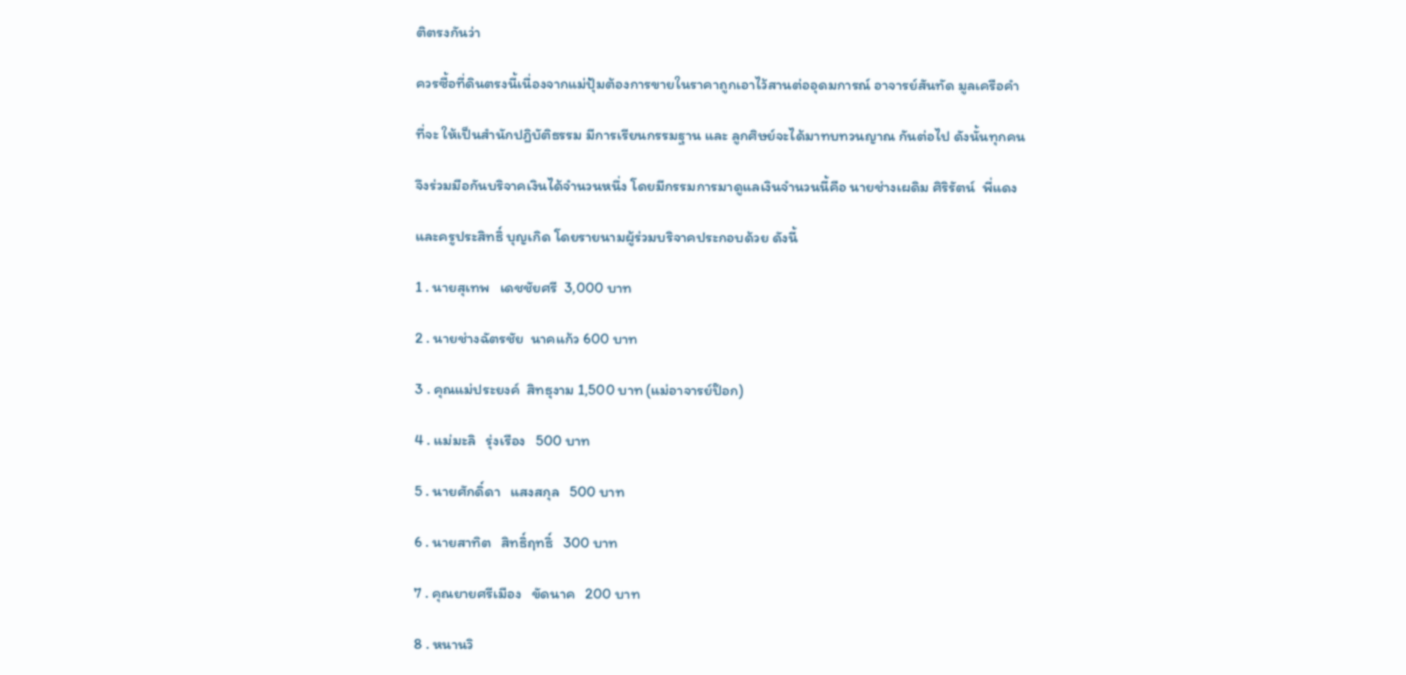ติตรงกันว่า

ควรซื้อที่ดินตรงนี้เนื่องจากแม่ปุ้มต้องการขายในราคาถูกเอาไว้สานต่ออุดมการณ์ อาจารย์สันทัด มูลเครือคำ

ที่จะ ให้เป็นสำนักปฎิบัติธรรม มีการเรียนกรรมฐาน และ ลูกศิษย์จะได้มาทบทวนญาณ กันต่อไป ดังนั้นทุกคน

จึงร่วมมือกันบริจาคเงินได้จำนวนหนึ่ง โดยมีกรรมการมาดูแลเงินจำนวนนี้คือ นายช่างเผดิม ศิริรัตน์  พี่แดง

และครูประสิทธิ์ บุญเกิด โดยรายนามผู้ร่วมบริจาคประกอบด้วย ดังนี้

1 . นายสุเทพ   เดชชัยศรี  3,000 บาท

2 . นายช่างฉัตรชัย  นาคแก้ว 600 บาท

3 . คุณแม่ประยงค์  สิทธุงาม 1,500 บาท (แม่อาจารย์ป๊อก)

4 . แม่มะลิ   รุ่งเรือง   500 บาท

5 . นายศักดิ์ดา   แสงสกุล   500 บาท

6 . นายสาทิต   สิทธิ์ฤทธิ์   300 บาท

7 . คุณยายศรีเมือง   ขัดนาค   200 บาท

8 . หนานวิ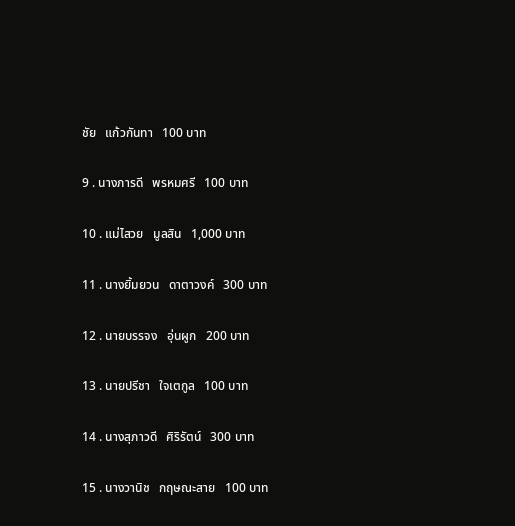ชัย   แก้วกันทา   100 บาท

9 . นางภารดี   พรหมศรี   100 บาท

10 . แม่ไสวย   มูลสิน   1,000 บาท

11 . นางยิ้มยวน   ดาตาวงค์   300 บาท

12 . นายบรรจง   อุ่นผูก   200 บาท

13 . นายปรีชา   ใจเตกูล   100 บาท

14 . นางสุภาวดี   ศิริรัตน์   300 บาท

15 . นางวานิช   กฤษณะสาย   100 บาท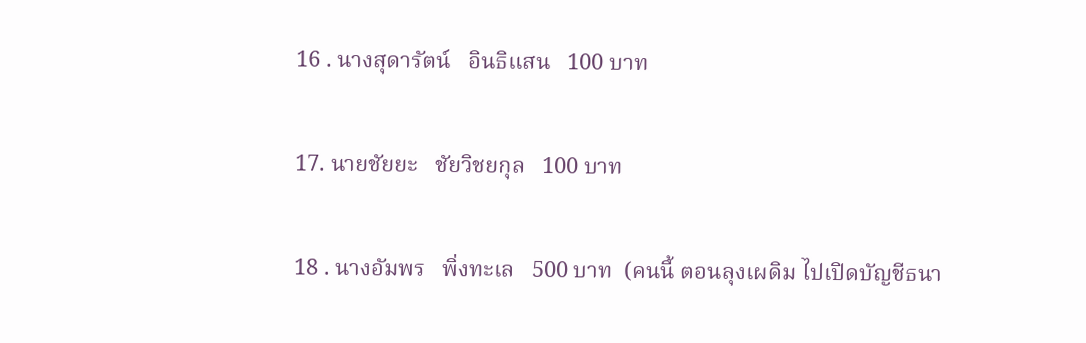16 . นางสุดารัตน์   อินธิแสน   100 บาท

17. นายชัยยะ   ชัยวิชยกุล   100 บาท

18 . นางอัมพร   พิ่งทะเล   500 บาท  (คนนี้ ตอนลุงเผดิม ไปเปิดบัญชีธนา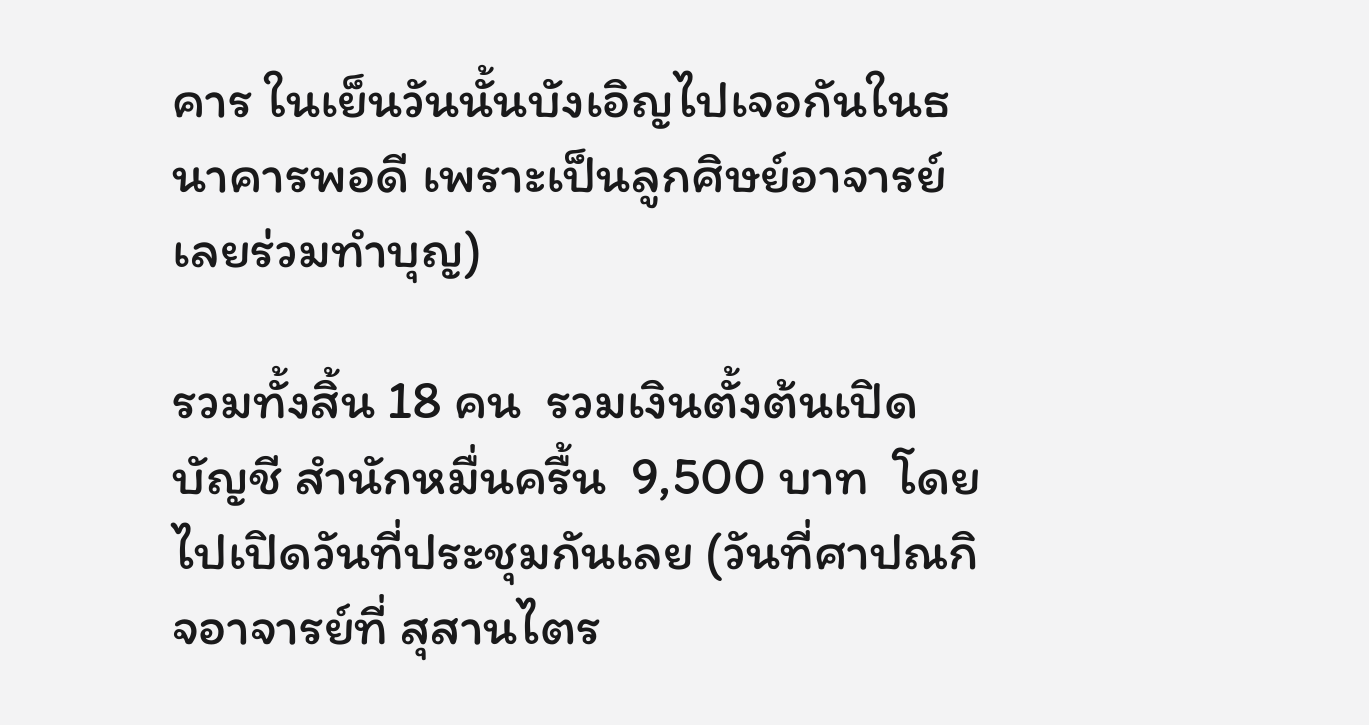คาร ในเย็นวันนั้นบังเอิญไปเจอกันในธนาคารพอดี เพราะเป็นลูกศิษย์อาจารย์ เลยร่วมทำบุญ)

รวมทั้งสิ้น 18 คน  รวมเงินตั้งต้นเปิดบัญชี สำนักหมื่นครื้น  9,500 บาท  โดยไปเปิดวันที่ประชุมกันเลย (วันที่ศาปณกิจอาจารย์ที่ สุสานไตร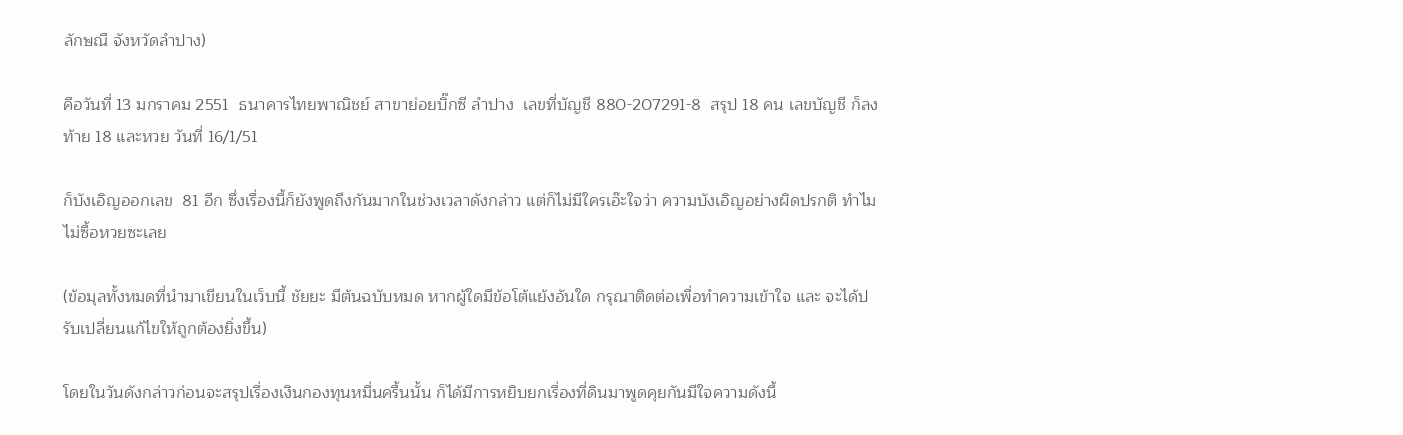ลักษณื จังหวัดลำปาง)

คือวันที่ 13 มกราคม 2551  ธนาคารไทยพาณิชย์ สาขาย่อยบิ๊กซี ลำปาง  เลขที่บัญชี 880-207291-8  สรุป 18 คน เลขบัญชี ก็ลงท้าย 18 และหวย วันที่ 16/1/51

ก็บังเอิญออกเลข  81 อีก ซึ่งเรื่องนี้ก็ยังพูดถึงกันมากในช่วงเวลาดังกล่าว แต่ก็ไม่มีใครเอ๊ะใจว่า ความบังเอิญอย่างผิดปรกติ ทำไมไม่ซื้อหวยซะเลย

(ข้อมุลทั้งหมดที่นำมาเขียนในเว็บนี้ ชัยยะ มีต้นฉบับหมด หากผู้ใดมีข้อโต้แย้งอันใด กรุณาติดต่อเพื่อทำความเข้าใจ และ จะได้ปรับเปลี่ยนแก้ไขให้ถูกต้องยิ่งขึ้น)

โดยในวันดังกล่าวก่อนจะสรุปเรื่องเงินกองทุนหมื่นครื้นนั้น ก็ได้มีการหยิบยกเรื่องที่ดินมาพูดคุยกันมีใจความดังนี้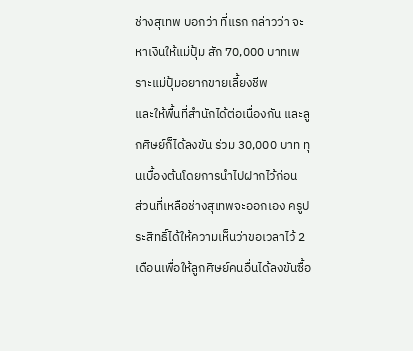ช่างสุเทพ บอกว่า ที่แรก กล่าวว่า จะหาเงินให้แม่ปุ้ม สัก 70,000 บาทเพราะแม่ปุ้มอยากขายเลี้ยงชีพ
และให้พื้นที่สำนักได้ต่อเนื่องกัน และลูกศิษย์ก็ได้ลงขัน ร่วม 30,000 บาท ทุนเบื้องต้นโดยการนำไปฝากไว้ก่อน
ส่วนที่เหลือช่างสุเทพจะออกเอง ครูประสิทธิ์ได้ให้ความเห็นว่าขอเวลาไว้ 2 เดือนเพื่อให้ลูกศิษย์คนอื่นได้ลงขันซื้อ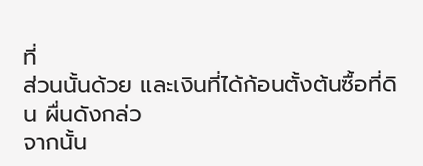ที่
ส่วนนั้นด้วย และเงินที่ได้ก้อนตั้งต้นซื้อที่ดิน ผื่นดังกล่ว
จากนั้น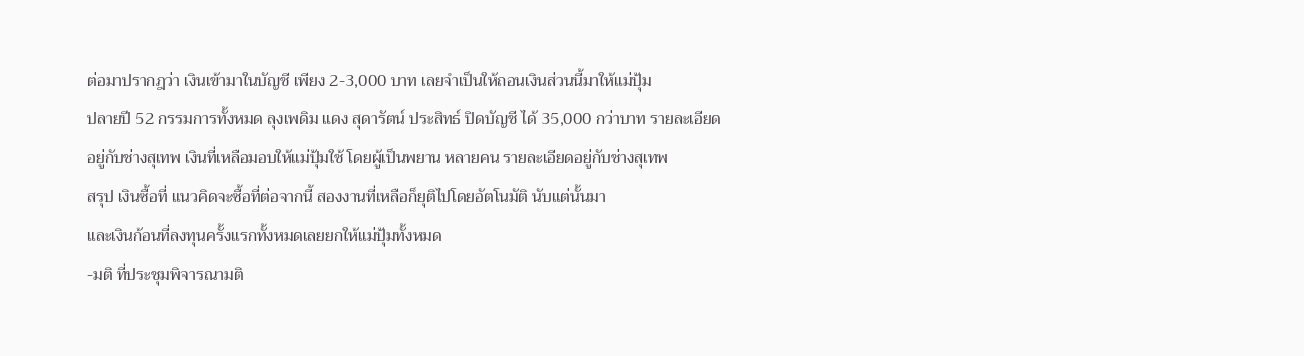ต่อมาปรากฎว่า เงินเข้ามาในบัญชี เพียง 2-3,000 บาท เลยจำเป็นให้ถอนเงินส่วนนี้มาให้แม่ปุ้ม
ปลายปี 52 กรรมการทั้งหมด ลุงเพดิม แดง สุดารัตน์ ประสิทธ์ ปิดบัญชี ได้ 35,000 กว่าบาท รายละเอียด
อยู่กับช่างสุเทพ เงินที่เหลือมอบให้แม่ปุ้มใช้ โดยผู้เป็นพยาน หลายคน รายละเอียดอยู่กับช่างสุเทพ
สรุป เงินซื้อที่ แนวคิดจะซื้อที่ต่อจากนี้ สองงานที่เหลือก็ยุติไปโดยอัตโนมัติ นับแต่นั้นมา
และเงินก้อนที่ลงทุนครั้งแรกทั้งหมดเลยยกให้แม่ปุ้มทั้งหมด
-มติ ที่ประชุมพิจารณามติ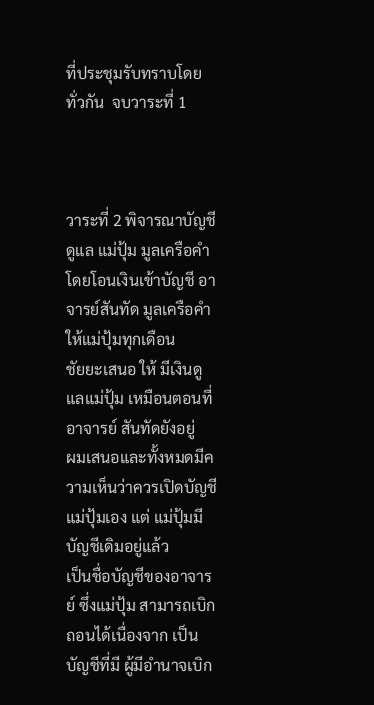ที่ประชุมรับทราบโดยทั่วกัน  จบวาระที่ 1



วาระที่ 2 พิจารณาบัญชีดูแล แม่ปุ้ม มูลเครือคำ โดยโอนเงินเข้าบัญชี อาจารย์สันทัด มูลเครือคำ ให้แม่ปุ้มทุกเดือน
ชัยยะเสนอ ให้ มีเงินดูแลแม่ปุ้ม เหมือนตอนที่ อาจารย์ สันทัดยังอยู่
ผมเสนอและทั้งหมดมีความเห็นว่าควรเปิดบัญชีแม่ปุ้มเอง แต่ แม่ปุ้มมีบัญชีเดิมอยู่แล้ว
เป็นชื่อบัญชีของอาจารย์ ซึ่งแม่ปุ้ม สามารถเบิก ถอนได้เนื่องจาก เป็นบัญชีที่มี ผู้มีอำนาจเบิก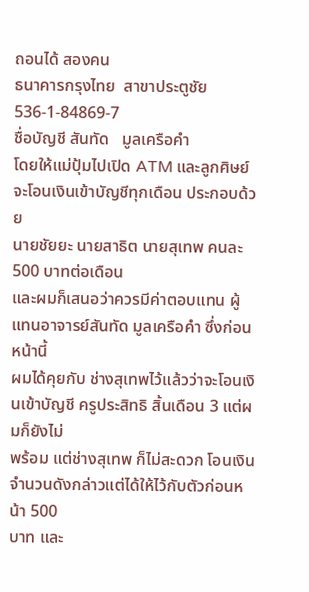ถอนได้ สองคน
ธนาคารกรุงไทย  สาขาประตูชัย  536-1-84869-7
ชื่อบัญชี สันทัด   มูลเครือคำ
โดยให้แม่ปุ้มไปเปิด ATM และลูกศิษย์จะโอนเงินเข้าบัญชีทุกเดือน ประกอบด้วย
นายชัยยะ นายสาธิต นายสุเทพ คนละ 500 บาทต่อเดือน
และผมก็เสนอว่าควรมีค่าตอบแทน ผู้แทนอาจารย์สันทัด มูลเครือคำ ซึ่งก่อนหน้านี้
ผมได้คุยกับ ช่างสุเทพไว้แล้วว่าจะโอนเงินเข้าบัญชี ครูประสิทธิ สิ้นเดือน 3 แต่ผมก็ยังไม่
พร้อม แต่ช่างสุเทพ ก็ไม่สะดวก โอนเงินจำนวนดังกล่าวแต่ได้ให้ไว้กับตัวก่อนหน้า 500
บาท และ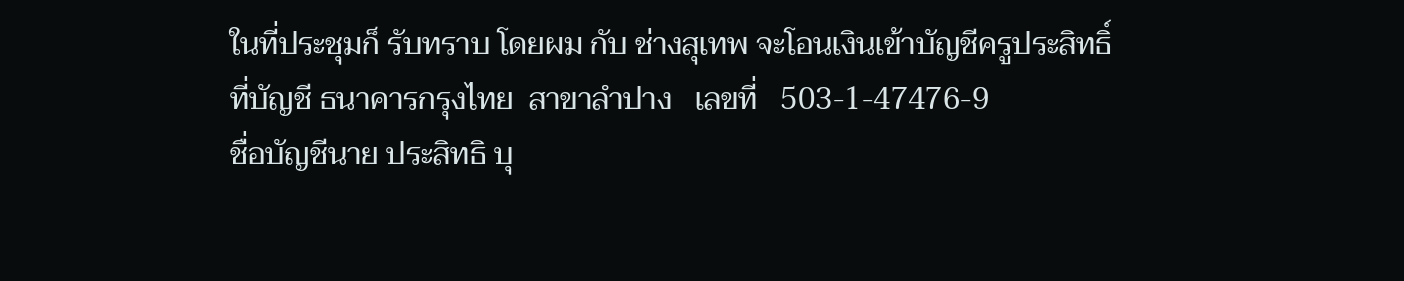ในที่ประชุมก็ รับทราบ โดยผม กับ ช่างสุเทพ จะโอนเงินเข้าบัญชีครูประสิทธิ์
ที่บัญชี ธนาคารกรุงไทย  สาขาลำปาง   เลขที่   503-1-47476-9
ชื่อบัญชีนาย ประสิทธิ บุ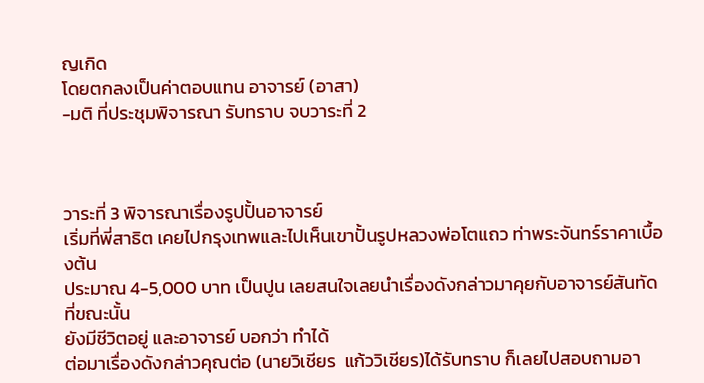ญเกิด
โดยตกลงเป็นค่าตอบแทน อาจารย์ (อาสา)
-มติ ที่ประชุมพิจารณา รับทราบ จบวาระที่ 2



วาระที่ 3 พิจารณาเรื่องรูปปั้นอาจารย์
เริ่มที่พี่สาธิต เคยไปกรุงเทพและไปเห็นเขาปั้นรูปหลวงพ่อโตแถว ท่าพระจันทร์ราคาเบื้องต้น
ประมาณ 4-5,000 บาท เป็นปูน เลยสนใจเลยนำเรื่องดังกล่าวมาคุยกับอาจารย์สันทัดที่ขณะนั้น
ยังมีชีวิตอยู่ และอาจารย์ บอกว่า ทำได้
ต่อมาเรื่องดังกล่าวคุณต่อ (นายวิเชียร  แก้ววิเชียร)ได้รับทราบ ก็เลยไปสอบถามอา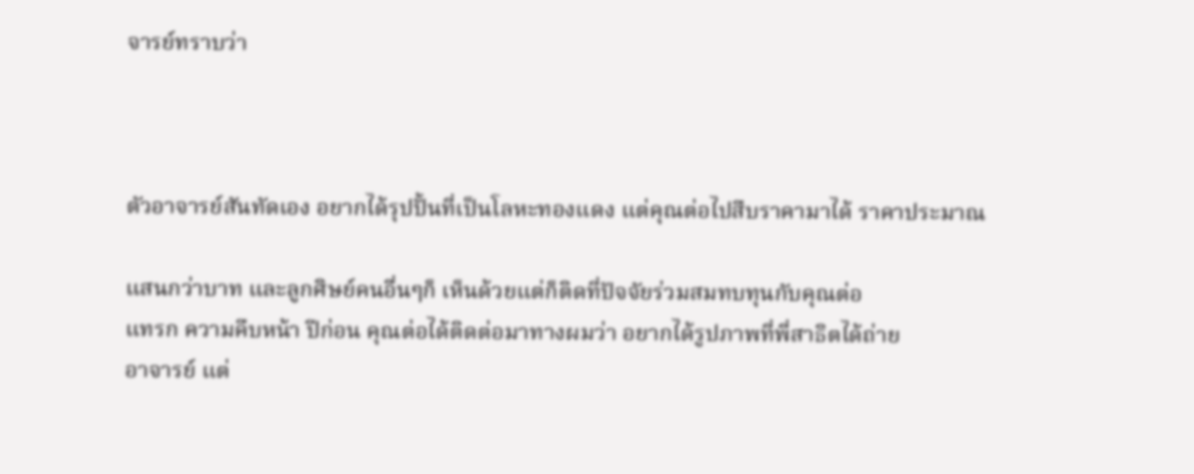จารย์ทราบว่า



ตัวอาจารย์สันทัดเอง อยากได้รุปปั้นที่เป็นโลหะทองแดง แต่คุณต่อไปสืบราคามาได้ ราคาประมาณ

แสนกว่าบาท และลูกศิษย์คนอื่นๆก็ เห็นด้วยแต่ก็ติดที่ปัจจัยร่วมสมทบทุนกับคุณต่อ
แทรก ความคืบหน้า ปีก่อน คุณต่อได้ติดต่อมาทางผมว่า อยากได้รูปภาพที่พี่สาธิตได้ถ่าย
อาจารย์ แต่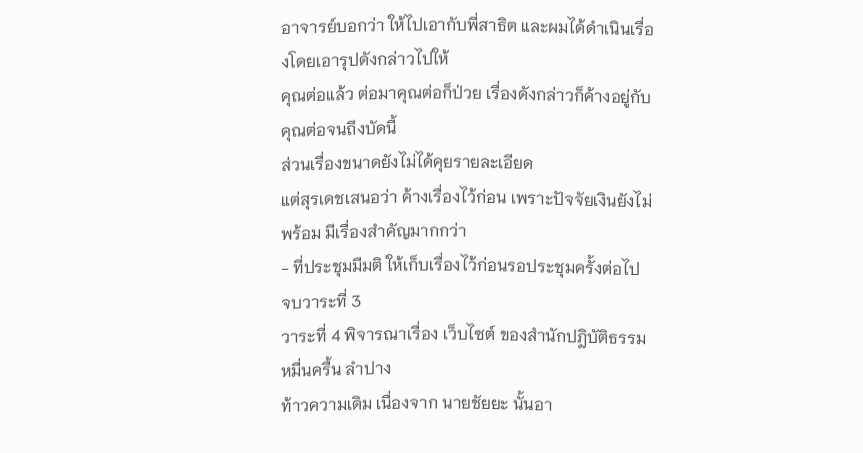อาจารย์บอกว่า ให้ไปเอากับพี่สาธิต และผมได้ดำเนินเรื่องโดยเอารุปดังกล่าวไปให้
คุณต่อแล้ว ต่อมาคุณต่อก็ป่วย เรื่องดังกล่าวก็ค้างอยู่กับคุณต่อจนถึงบัดนี้
ส่วนเรื่องขนาดยังไม่ได้คุยรายละเอียด
แต่สุรเดชเสนอว่า ค้างเรื่องไว้ก่อน เพราะปัจจัยเงินยังไม่พร้อม มีเรื่องสำคัญมากกว่า
- ที่ประชุมมีมติ ให้เก็บเรื่องไว้ก่อนรอประชุมครั้งต่อไป  จบวาระที่ 3
วาระที่ 4 พิจารณาเรื่อง เว็บไซต์ ของสำนักปฎิบัติธรรมหมื่นครื้น ลำปาง
ท้าวความเดิม เนื่องจาก นายชัยยะ นั้นอา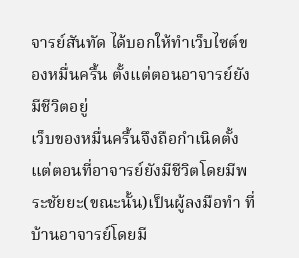จารย์สันทัด ได้บอกให้ทำเว็บไซต์ของหมื่นครื้น ตั้งแต่ตอนอาจารย์ยังมีชีวิตอยู่
เว็บของหมื่นครื้นจึงถือกำเนิดตั้งแต่ตอนที่อาจารย์ยังมีชีวิตโดยมีพระชัยยะ(ขณะนั้น)เป็นผู้ลงมือทำ ที่บ้านอาจารย์โดยมี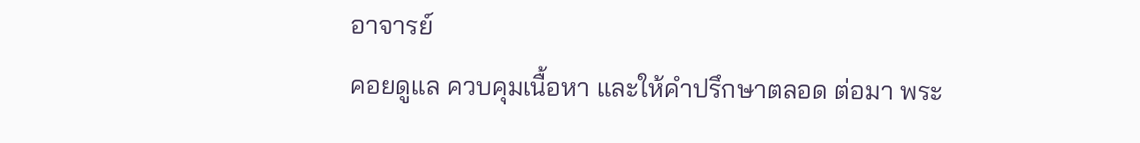อาจารย์
คอยดูแล ควบคุมเนื้อหา และให้คำปรึกษาตลอด ต่อมา พระ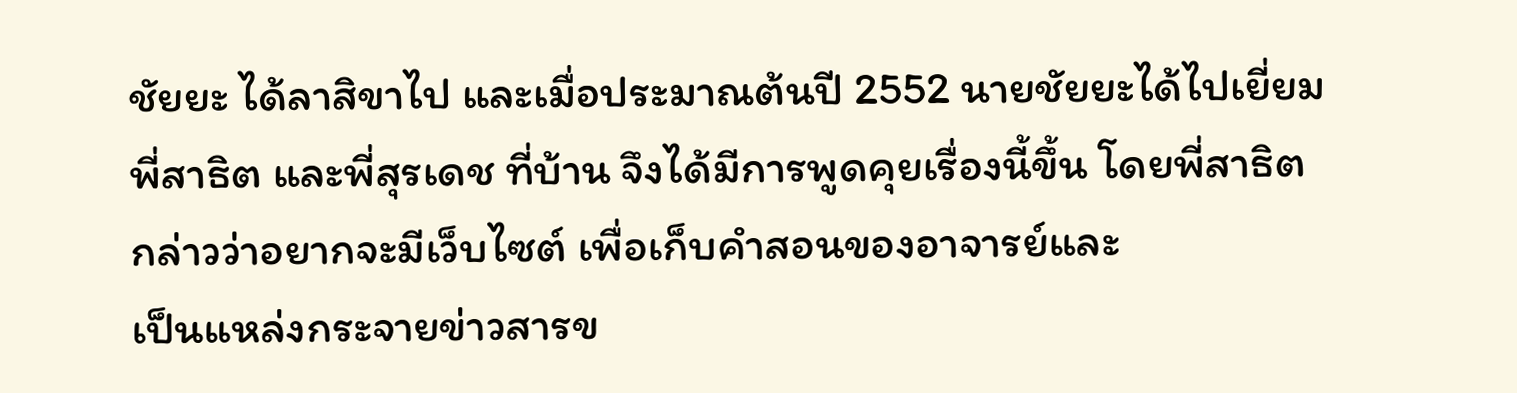ชัยยะ ได้ลาสิขาไป และเมื่อประมาณต้นปี 2552 นายชัยยะได้ไปเยี่ยม
พี่สาธิต และพี่สุรเดช ที่บ้าน จึงได้มีการพูดคุยเรื่องนี้ขึ้น โดยพี่สาธิต กล่าวว่าอยากจะมีเว็บไซต์ เพื่อเก็บคำสอนของอาจารย์และ
เป็นแหล่งกระจายข่าวสารข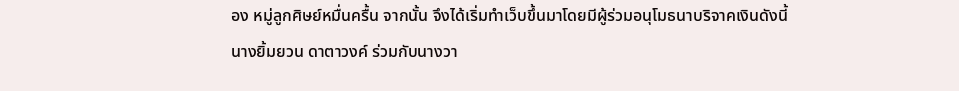อง หมู่ลูกศิษย์หมื่นครื้น จากนั้น จึงได้เริ่มทำเว็บขึ้นมาโดยมีผู้ร่วมอนุโมธนาบริจาคเงินดังนี้
นางยิ้มยวน ดาตาวงค์ ร่วมกับนางวา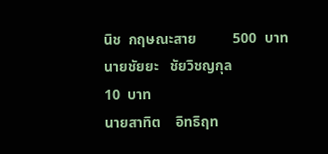นิช  กฤษณะสาย          500  บาท
นายชัยยะ   ชัยวิชญกุล                                                            10  บาท
นายสาทิต    อิทธิฤท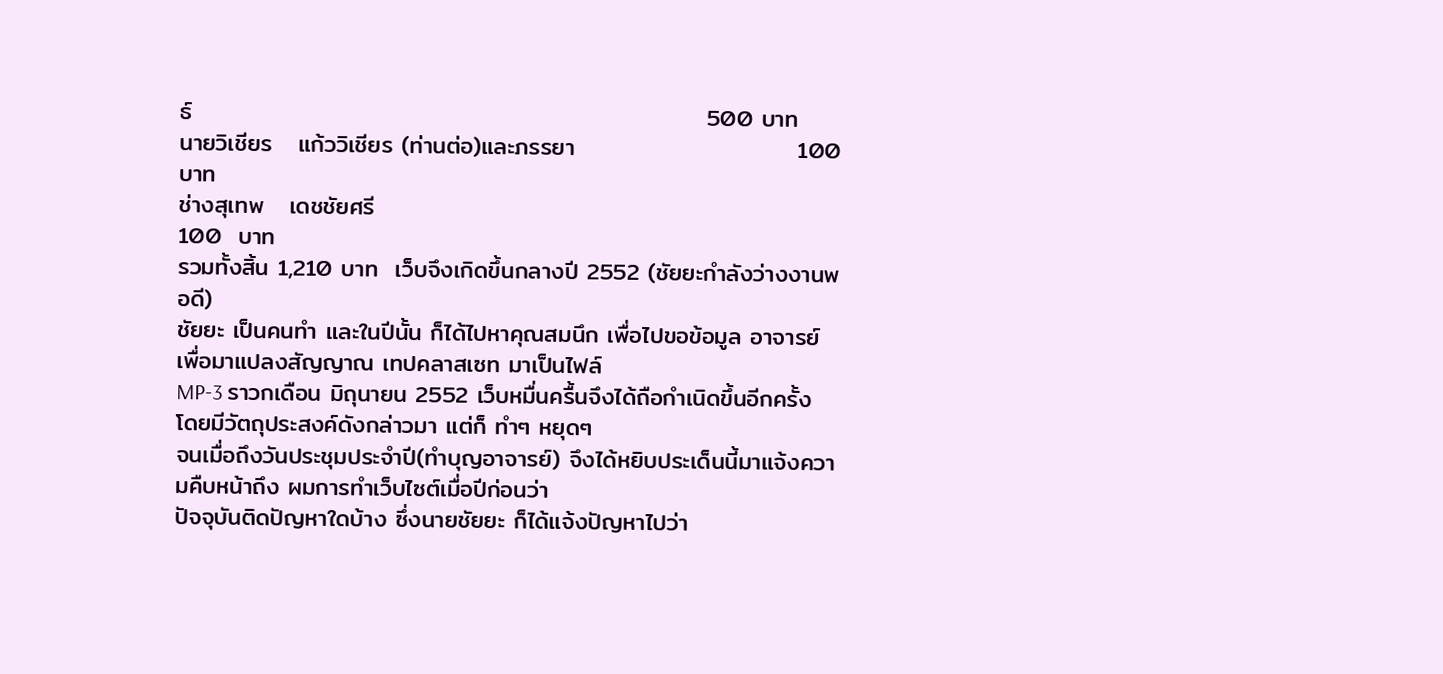ธ์                                                            500 บาท
นายวิเชียร   แก้ววิเชียร (ท่านต่อ)และภรรยา                          100 บาท
ช่างสุเทพ   เดชชัยศรี                                                            100  บาท
รวมทั้งสิ้น 1,210 บาท  เว็บจึงเกิดขึ้นกลางปี 2552 (ชัยยะกำลังว่างงานพอดี)
ชัยยะ เป็นคนทำ และในปีนั้น ก็ได้ไปหาคุณสมนึก เพื่อไปขอข้อมูล อาจารย์ เพื่อมาแปลงสัญญาณ เทปคลาสเซท มาเป็นไฟล์
MP-3 ราวกเดือน มิถุนายน 2552 เว็บหมื่นครื้นจึงได้ถือกำเนิดขึ้นอีกครั้ง โดยมีวัตถุประสงค์ดังกล่าวมา แต่ก็ ทำๆ หยุดๆ
จนเมื่อถึงวันประชุมประจำปี(ทำบุญอาจารย์) จึงได้หยิบประเด็นนี้มาแจ้งความคืบหน้าถึง ผมการทำเว็บไซต์เมื่อปีก่อนว่า
ปัจจุบันติดปัญหาใดบ้าง ซึ่งนายชัยยะ ก็ได้แจ้งปัญหาไปว่า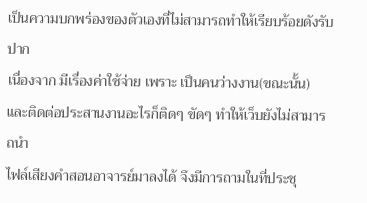เป็นความบกพร่องของตัวเองที่ไม่สามารถทำให้เรียบร้อยดังรับปาก
เนื่องจาก มีเรื่องค่าใช้จ่าย เพราะ เป็นคนว่างงาน(ขณะนั้น) และติดต่อประสานงานอะไรก็ติดๆ ขัดๆ ทำให้เว็บยังไม่สามารถนำ
ไฟล์เสียงคำสอนอาจารย์มาลงได้ จึงมีการถามในที่ประชุ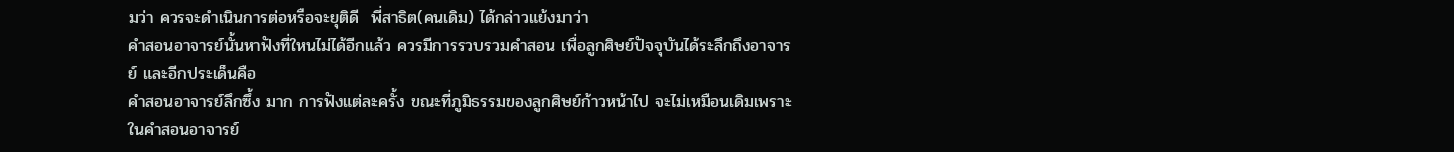มว่า ควรจะดำเนินการต่อหรือจะยุติดี  พี่สาธิต(คนเดิม) ได้กล่าวแย้งมาว่า
คำสอนอาจารย์นั้นหาฟังที่ใหนไม่ได้อีกแล้ว ควรมีการรวบรวมคำสอน เพื่อลูกศิษย์ปัจจุบันได้ระลึกถึงอาจารย์ และอีกประเด็นคือ
คำสอนอาจารย์ลึกซึ้ง มาก การฟังแต่ละครั้ง ขณะที่ภูมิธรรมของลูกศิษย์ก้าวหน้าไป จะไม่เหมือนเดิมเพราะในคำสอนอาจารย์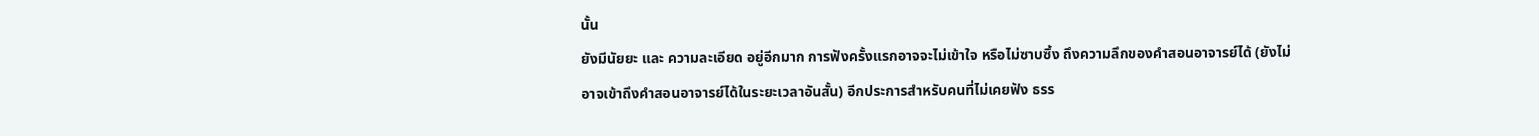นั้น
ยังมีนัยยะ และ ความละเอียด อยู่อีกมาก การฟังครั้งแรกอาจจะไม่เข้าใจ หรือไม่ซาบซึ้ง ถึงความลึกของคำสอนอาจารย์ได้ (ยังไม่
อาจเข้าถึงคำสอนอาจารย์ได้ในระยะเวลาอันสั้น) อีกประการสำหรับคนที่ไม่เคยฟัง ธรร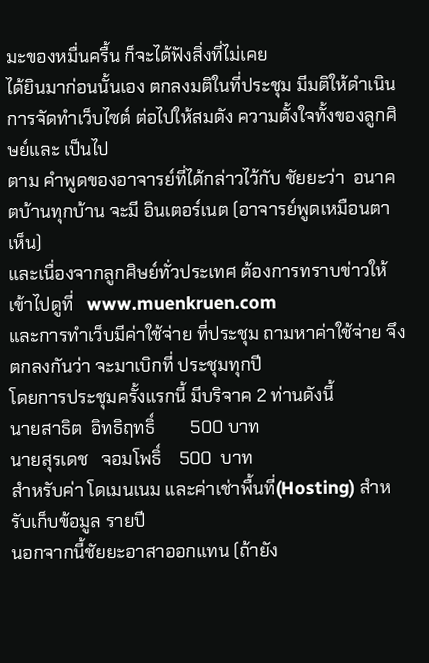มะของหมื่นครื้น ก็จะได้ฟังสิ่งที่ไม่เคย
ได้ยินมาก่อนนั้นเอง ตกลงมติในที่ประชุม มีมติให้ดำเนินการจัดทำเว็บไซต์ ต่อไปให้สมดัง ความตั้งใจทั้งของลูกศิษย์และ เป็นไป
ตาม คำพูดของอาจารย์ที่ได้กล่าวไว้กับ ชัยยะว่า  อนาคตบ้านทุกบ้าน จะมี อินเตอร์เนต (อาจารย์พูดเหมือนตาเห็น)
และเนื่องจากลูกศิษย์ทั่วประเทศ ต้องการทราบข่าวให้เข้าไปดูที่   www.muenkruen.com
และการทำเว็บมีค่าใช้จ่าย ที่ประชุม ถามหาค่าใช้จ่าย จึงตกลงกันว่า จะมาเบิกที่ ประชุมทุกปี
โดยการประชุมครั้งแรกนี้ มีบริจาค 2 ท่านดังนี้
นายสาธิต  อิทธิฤทธิ์        500 บาท
นายสุรเดช   จอมโพธิ์    500  บาท
สำหรับค่า โดเมนเนม และค่าเช่าพื้นที่(Hosting) สำหรับเก็บข้อมูล รายปี
นอกจากนี้ชัยยะอาสาออกแทน (ถ้ายัง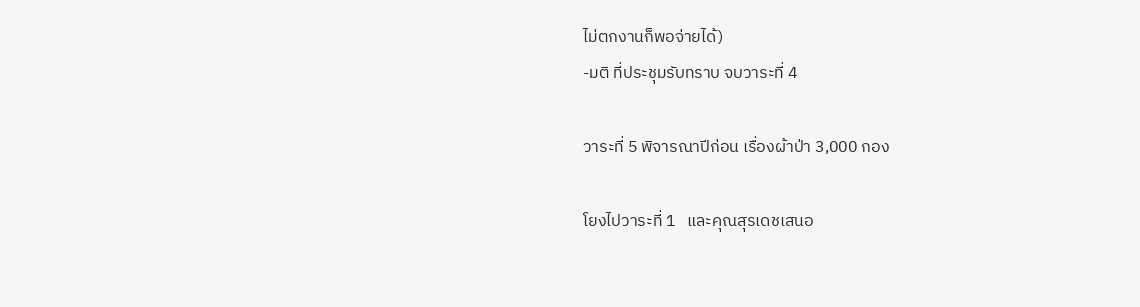ไม่ตกงานก็พอจ่ายได้)
-มติ ที่ประชุมรับทราบ จบวาระที่ 4

วาระที่ 5 พิจารณาปีก่อน เรื่องผ้าป่า 3,000 กอง

โยงไปวาระที่ 1   และคุณสุรเดชเสนอ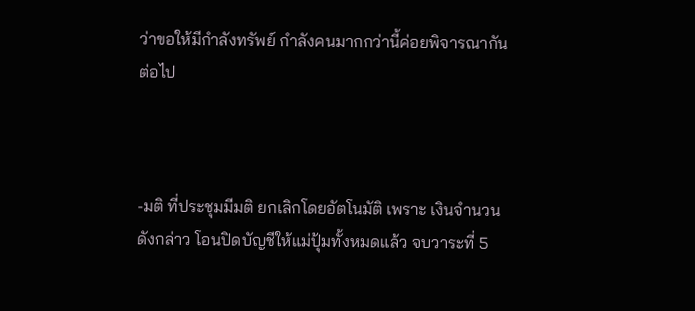ว่าขอให้มีกำลังทรัพย์ กำลังคนมากกว่านี้ค่อยพิจารณากันต่อไป



-มติ ที่ประชุมมีมติ ยกเลิกโดยอัตโนมัติ เพราะ เงินจำนวนดังกล่าว โอนปิดบัญชีให้แม่ปุ้มทั้งหมดแล้ว จบวาระที่ 5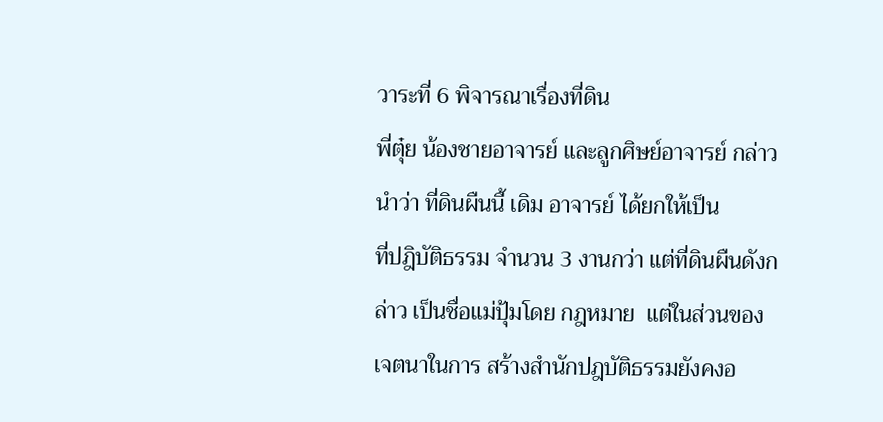วาระที่ 6 พิจารณาเรื่องที่ดิน
พี่ตุ๋ย น้องชายอาจารย์ และลูกศิษย์อาจารย์ กล่าวนำว่า ที่ดินผืนนี้ เดิม อาจารย์ ได้ยกให้เป็น
ที่ปฎิบัติธรรม จำนวน 3 งานกว่า แต่ที่ดินผืนดังกล่าว เป็นชื่อแม่ปุ้มโดย กฎหมาย  แต่ในส่วนของ
เจตนาในการ สร้างสำนักปฎบัติธรรมยังคงอ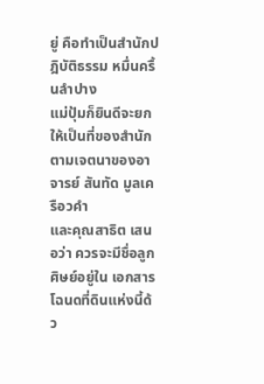ยู่ คือทำเป็นสำนักปฎิบัติธรรม หมื่นครื้นลำปาง
แม่ปุ้มก็ยินดีจะยกให้เป็นที่ของสำนัก ตามเจตนาของอาจารย์ สันทัด มูลเครือวคำ
และคุณสาธิต เสนอว่า ควรจะมีชื่อลูกศิษย์อยู่ใน เอกสารโฉนดที่ดินแห่งนี้ด้ว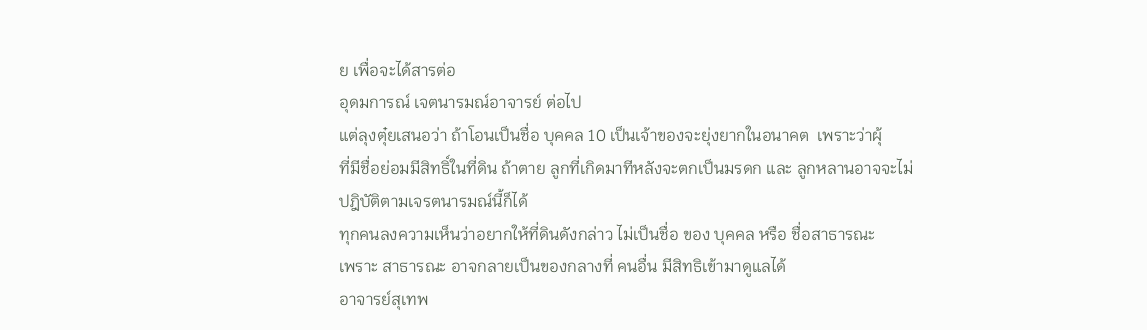ย เพื่อจะได้สารต่อ
อุดมการณ์ เจตนารมณ์อาจารย์ ต่อไป
แต่ลุงตุ๋ยเสนอว่า ถ้าโอนเป็นชื่อ บุคคล 10 เป็นเจ้าของจะยุ่งยากในอนาคต  เพราะว่าผุ้
ที่มีชื่อย่อมมีสิทธิ์ในที่ดิน ถ้าตาย ลูกที่เกิดมาทีหลังจะตกเป็นมรดก และ ลูกหลานอาจจะไม่
ปฎิบัติตามเจรตนารมณ์นี้ก็ได้
ทุกคนลงความเห็นว่าอยากให้ที่ดินดังกล่าว ไม่เป็นชื่อ ของ บุคคล หรือ ชื่อสาธารณะ
เพราะ สาธารณะ อาจกลายเป็นของกลางที่ คนอื่น มีสิทธิเข้ามาดูแลได้
อาจารย์สุเทพ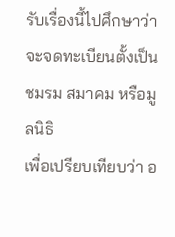รับเรื่องนี้ไปศึกษาว่า จะจดทะเบียนตั้งเป็นชมรม สมาคม หรือมูลนิธิ
เพื่อเปรียบเทียบว่า อ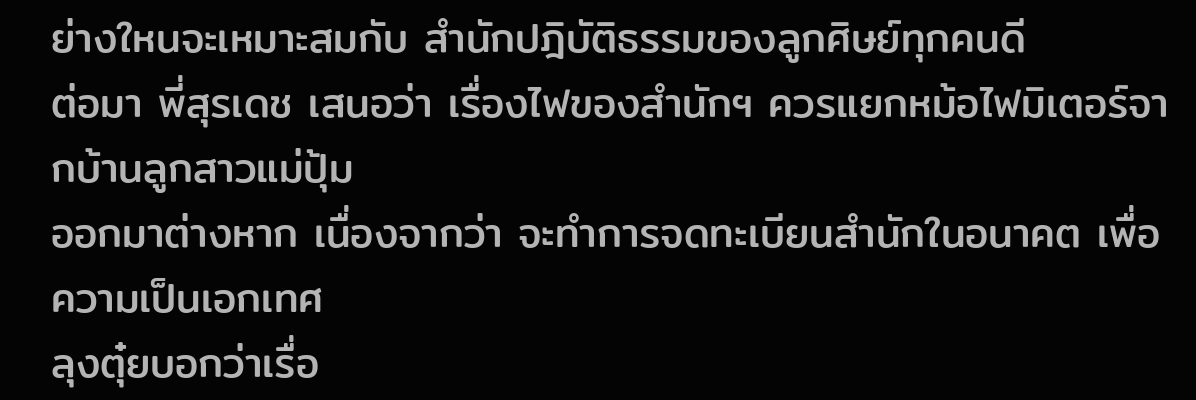ย่างใหนจะเหมาะสมกับ สำนักปฎิบัติธรรมของลูกศิษย์ทุกคนดี
ต่อมา พี่สุรเดช เสนอว่า เรื่องไฟของสำนักฯ ควรแยกหม้อไฟมิเตอร์จากบ้านลูกสาวแม่ปุ้ม
ออกมาต่างหาก เนื่องจากว่า จะทำการจดทะเบียนสำนักในอนาคต เพื่อความเป็นเอกเทศ
ลุงตุ๋ยบอกว่าเรื่อ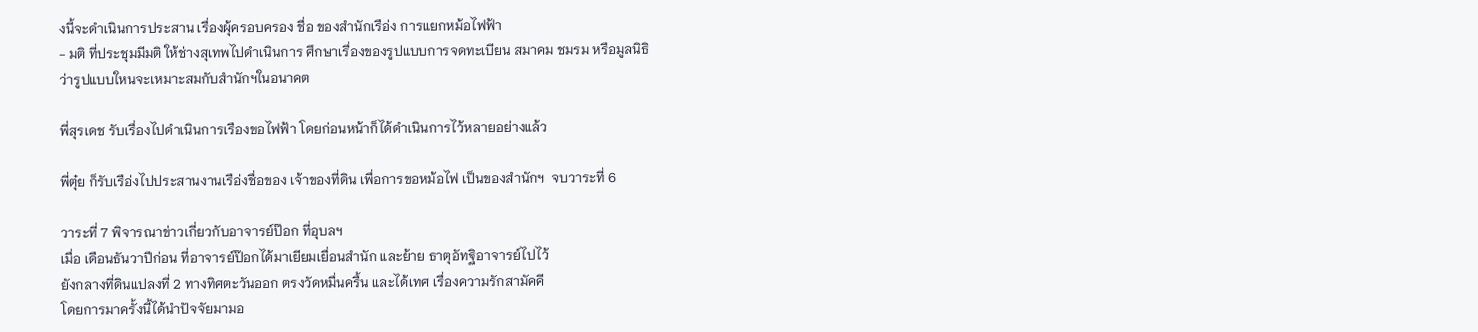งนี้จะดำเนินการประสาน เรื่องผุ้ครอบครอง ชื่อ ของสำนักเรือ่ง การแยกหม้อไฟฟ้า
- มติ ที่ประชุมมีมติ ให้ช่างสุเทพไปดำเนินการ ศึกษาเรื่องของรูปแบบการจดทะเบียน สมาคม ชมรม หรือมูลนิธิ
ว่ารูปแบบใหนจะเหมาะสมกับสำนักฯในอนาคต

พี่สุรเดช รับเรื่องไปดำเนินการเรืองขอไฟฟ้า โดยก่อนหน้าก็ได้ดำเนินการไว้หลายอย่างแล้ว

พี่ตุ๋ย ก็รับเรือ่งไปประสานงานเรือ่งชื่อของ เจ้าของที่ดิน เพื่อการขอหม้อไฟ เป็นของสำนักฯ  จบวาระที่ 6

วาระที่ 7 พิจารณาข่าวเกี่ยวกับอาจารย์ป๊อก ที่อุบลฯ
เมื่อ เดือนธันวาปีก่อน ที่อาจารย์ป๊อกได้มาเยียมเยื่อนสำนัก และย้าย ธาตุอัทฐิอาจารย์ไปไว้
ยังกลางที่ดินแปลงที่ 2 ทางทิศตะวันออก ตรงวัดหมื่นครื้น และได้เทศ เรื่องความรักสามัคคี
โดยการมาครั้งนี้ได้นำปัจจัยมามอ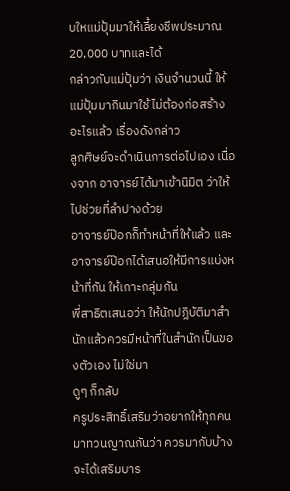บใหแม่ปุ้มมาให้เลี้ยงชีพประมาณ 20,000 บาทและได้
กล่าวกับแม่ปุ้มว่า เงินจำนวนนี้ ให้แม่ปุ้มมากินมาใช้ ไม่ต้องก่อสร้างอะไรแล้ว เรื่องดังกล่าว
ลูกศิษย์จะดำเนินการต่อไปเอง เนื่องจาก อาจารย์ได้มาเข้านิมิต ว่าให้ไปช่วยที่ลำปางด้วย
อาจารย์ป๊อกก็ทำหน้าที่ให้แล้ว และอาจารย์ป๊อกได้เสนอให้มีการแบ่งหน้าที่กัน ให้เกาะกลุ่มกัน
พี่สาธิตเสนอว่า ให้นักปฎิบัติมาสำนักแล้วควรมีหน้าที่ในสำนักเป็นของตัวเอง ไม่ใช่มา
ดูๆ ก็กลับ
ครูประสิทธิ์เสริมว่าอยากให้ทุกคนมาทวนญาณกันว่า ควรมากับบ้างจะได้เสริมบาร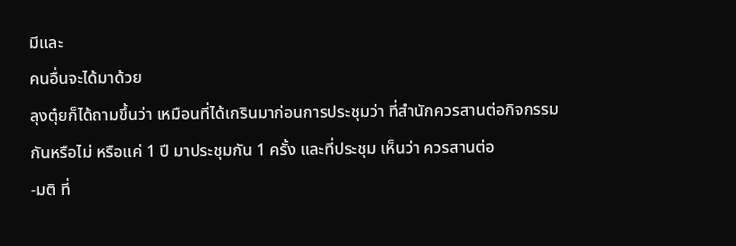มีและ
คนอื่นจะได้มาด้วย
ลุงตุ๋ยก็ได้ถามขึ้นว่า เหมือนที่ได้เกรินมาก่อนการประชุมว่า ที่สำนักควรสานต่อกิจกรรม
กันหรือไม่ หรือแค่ 1 ปี มาประชุมกัน 1 ครั้ง และที่ประชุม เห็นว่า ควรสานต่อ
-มติ ที่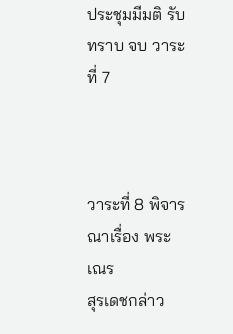ประชุมมีมติ รับทราบ จบ วาระที่ 7



วาระที่ 8 พิจารณาเรื่อง พระ เณร
สุรเดชกล่าว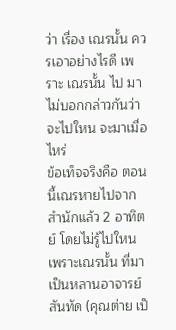ว่า เรื่อง เณรนั้น ควรเอาอย่างไรดี เพราะ เณรนั้น ไป มาไม่บอกกล่าวกันว่าจะไปใหน จะมาเมื่อไหร่
ข้อเท็จจริงคือ ตอนนี้เณรหายไปจากสำนักแล้ว 2 อาทิตย์ โดยไม่รู้ไปใหน เพราะเณรนั้น ที่มา
เป็นหลานอาจารย์สันทัด (คุณต่าย เป็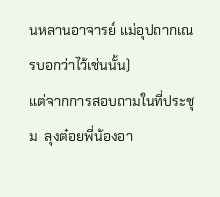นหลานอาจารย์ แม่อุปถากเณรบอกว่าไว้เช่นนั้น)
แต่จากการสอบถามในที่ประชุม  ลุงต๋อยพี่น้องอา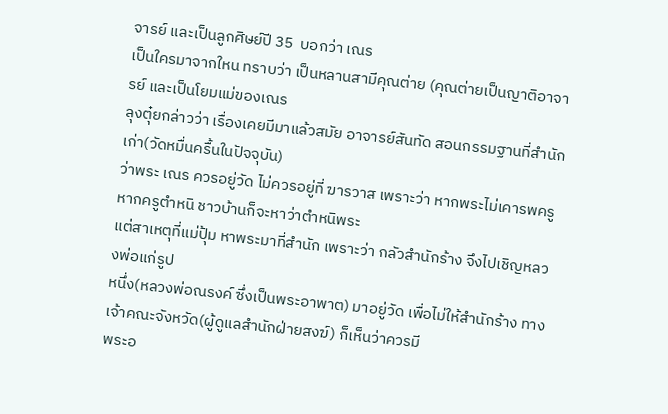จารย์ และเป็นลูกศิษย์ปี 35  บอกว่า เณร
เป็นใครมาจากใหน ทราบว่า เป็นหลานสามีคุณต่าย (คุณต่ายเป็นญาติอาจารย์ และเป็นโยมแม่ของเณร
ลุงตุ๋ยกล่าวว่า เรื่องเคยมีมาแล้วสมัย อาจารย์สันทัด สอนกรรมฐานที่สำนักเก่า(วัดหมื่นครื้นในปัจจุบัน)
ว่าพระ เณร ควรอยู่วัด ไม่ควรอยู่ที่ ฆารวาส เพราะว่า หากพระไม่เคารพครู หากครูตำหนิ ชาวบ้านก็จะหาว่าตำหนิพระ
แต่สาเหตุที่แม่ปุ้ม หาพระมาที่สำนัก เพราะว่า กลัวสำนักร้าง จึงไปเชิญหลวงพ่อแก่รูป
หนึ่ง(หลวงพ่อณรงค์ ซึ่งเป็นพระอาพาต) มาอยู่วัด เพื่อไม่ให้สำนักร้าง ทางเจ้าคณะจังหวัด(ผู้ดูแลสำนักฝ่ายสงฆ์) ก็เห็นว่าควรมี
พระอ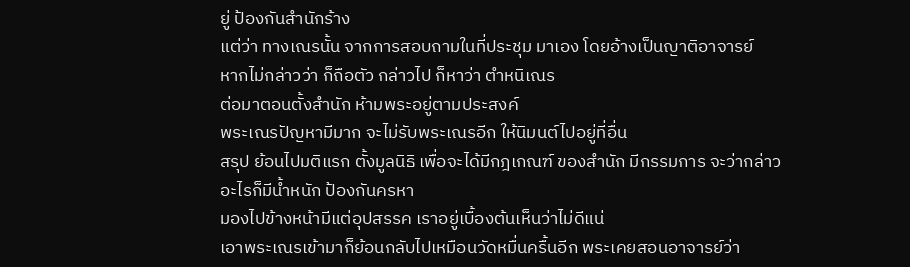ยู่ ป้องกันสำนักร้าง
แต่ว่า ทางเณรนั้น จากการสอบถามในที่ประชุม มาเอง โดยอ้างเป็นญาติอาจารย์
หากไม่กล่าวว่า ก็ถือตัว กล่าวไป ก็หาว่า ตำหนิเณร
ต่อมาตอนตั้งสำนัก ห้ามพระอยู่ตามประสงค์
พระเณรปัญหามีมาก จะไม่รับพระเณรอีก ให้นิมนต์ไปอยู่ที่อื่น
สรุป ย้อนไปมติแรก ตั้งมูลนิธิ เพื่อจะได้มีกฎเกณฑ์ ของสำนัก มีกรรมการ จะว่ากล่าว
อะไรก็มีน้ำหนัก ป้องกันครหา
มองไปข้างหน้ามีแต่อุปสรรค เราอยู่เบื้องต้นเห็นว่าไม่ดีแน่
เอาพระเณรเข้ามาก็ย้อนกลับไปเหมือนวัดหมื่นครื้นอีก พระเคยสอนอาจารย์ว่า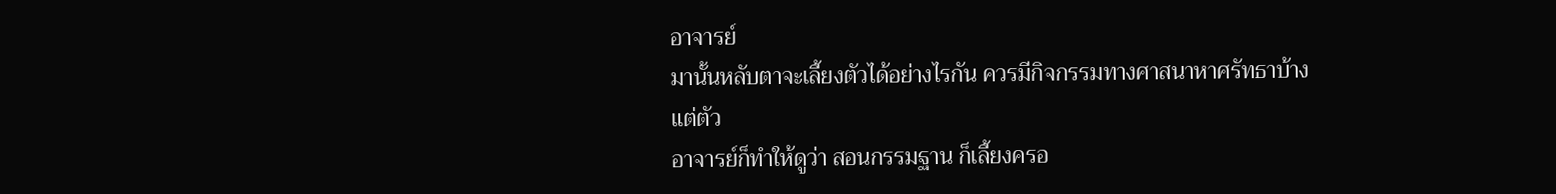อาจารย์
มานั้นหลับตาจะเลี้ยงตัวได้อย่างไรกัน ควรมีกิจกรรมทางศาสนาหาศรัทธาบ้าง แต่ตัว
อาจารย์ก็ทำให้ดูว่า สอนกรรมฐาน ก็เลี้ยงครอ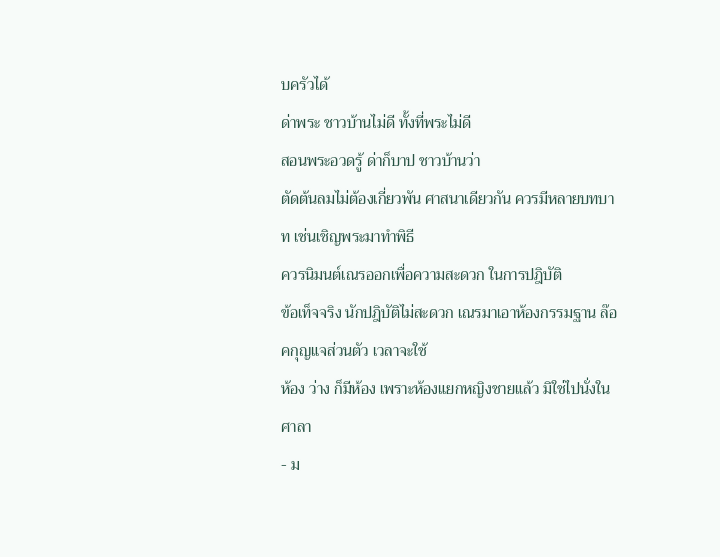บครัวได้
ด่าพระ ชาวบ้านไม่ดี ทั้งที่พระไม่ดี
สอนพระอวดรู้ ด่าก็บาป ชาวบ้านว่า
ตัดต้นลมไม่ต้องเกี่ยวพัน ศาสนาเดียวกัน ควรมีหลายบทบาท เช่นเชิญพระมาทำพิธี
ควรนิมนต์เณรออกเพื่อความสะดวก ในการปฎิบัติ
ข้อเท็จจริง นักปฎิบัติไม่สะดวก เณรมาเอาห้องกรรมฐาน ล๊อคกุญแจส่วนตัว เวลาจะใช้
ห้อง ว่าง ก็มีห้อง เพราะห้องแยกหญิงชายแล้ว มิใช่ไปนั่งในศาลา
- ม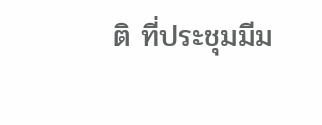ติ ที่ประชุมมีม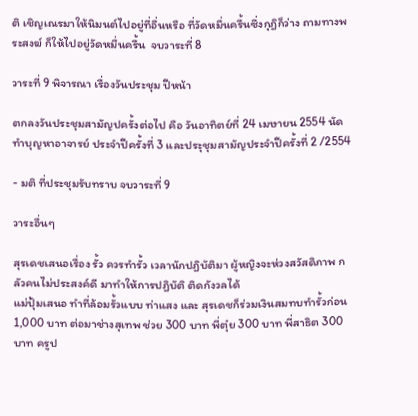ติ เชิญเณรมาให้นิมนต์ไปอยู่ที่อื่นหรือ ที่วัดหมื่นครื้นซึ่งกุฎิก็ว่าง ถามทางพระสงฆ์ ก็ให้ไปอยู่วัดหมื่นครื้น  จบวาระที่ 8

วาระที่ 9 พิจารณา เรื่องวันประชุม ปีหน้า

ตกลงวันประชุมสามัญปครั้งต่อไป คือ วันอาทิตย์ที่ 24 เมษายน 2554 นัดทำบุญหาอาจารย์ ประจำปีครั้งที่ 3 และประุชุมสามัญประจำปีครั้งที่ 2 /2554

- มติ ที่ประชุมรับทราบ จบวาระที่ 9

วาระอื่นๆ

สุรเดชเสนอเรื่อง รั้ว ควรทำรั้ว เวลานักปฎิบัติมา ผู้หญิงจะห่วงสวัสดิภาพ กลัวคนไม่ประสงค์ดี มาทำให้การปฎิบัติ ติดกังวลได้
แม่ปุ้มเสนอ ทำที่ล้อมรั้วแบบ ท่าแสง และ สุรเดชก็ร่วมเงินสมทบทำรั้วก่อน
1,000 บาท ต่อมาช่างสุเทพ ช่วย 300 บาท พี่ตุ๋ย 300 บาท พี่สาธิต 300 บาท ครูป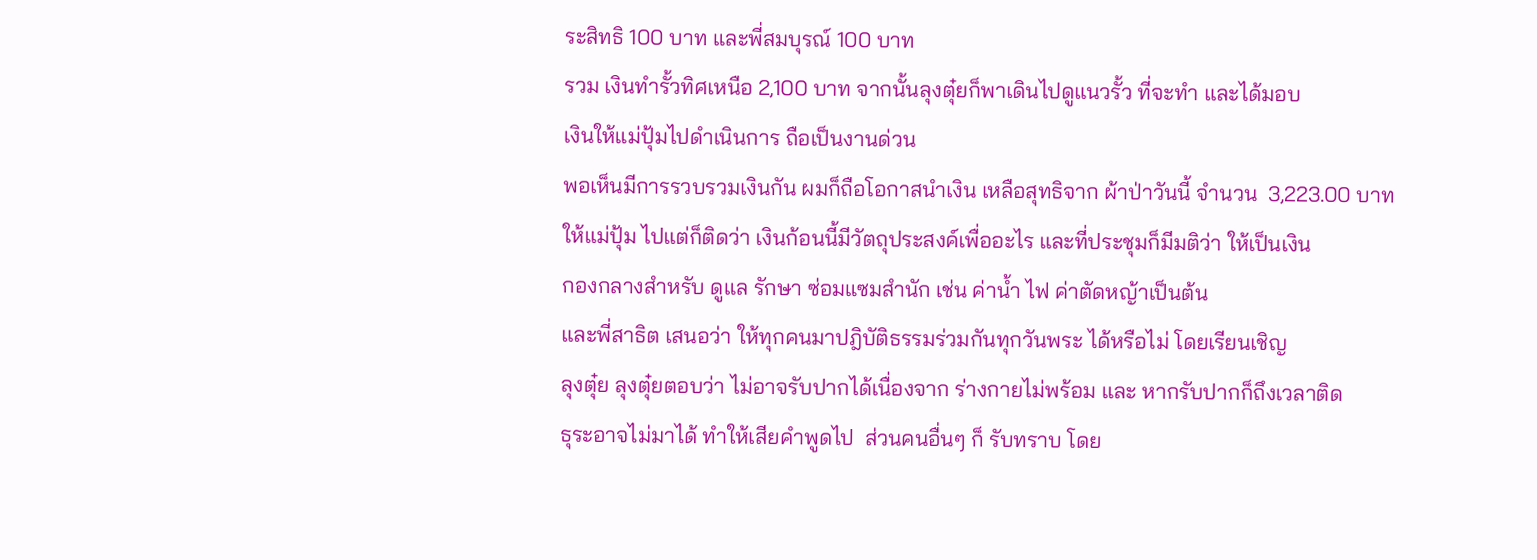ระสิทธิ 100 บาท และพี่สมบุรณ์ 100 บาท
รวม เงินทำรั้วทิศเหนือ 2,100 บาท จากนั้นลุงตุ๋ยก็พาเดินไปดูแนวรั้ว ที่จะทำ และได้มอบ
เงินให้แม่ปุ้มไปดำเนินการ ถือเป็นงานด่วน
พอเห็นมีการรวบรวมเงินกัน ผมก็ถือโอกาสนำเงิน เหลือสุทธิจาก ผ้าป่าวันนี้ จำนวน  3,223.00 บาท
ให้แม่ปุ้ม ไปแต่ก็ติดว่า เงินก้อนนี้มีวัตถุประสงค์เพื่ออะไร และที่ประชุมก็มีมติว่า ให้เป็นเงิน
กองกลางสำหรับ ดูแล รักษา ซ่อมแซมสำนัก เช่น ค่าน้ำ ไฟ ค่าตัดหญ้าเป็นต้น
และพี่สาธิต เสนอว่า ให้ทุกคนมาปฎิบัติธรรมร่วมกันทุกวันพระ ได้หรือไม่ โดยเรียนเชิญ
ลุงตุ๋ย ลุงตุ๋ยตอบว่า ไม่อาจรับปากได้เนื่องจาก ร่างกายไม่พร้อม และ หากรับปากก็ถึงเวลาติด
ธุระอาจไม่มาได้ ทำให้เสียคำพูดไป  ส่วนคนอื่นๆ ก็ รับทราบ โดย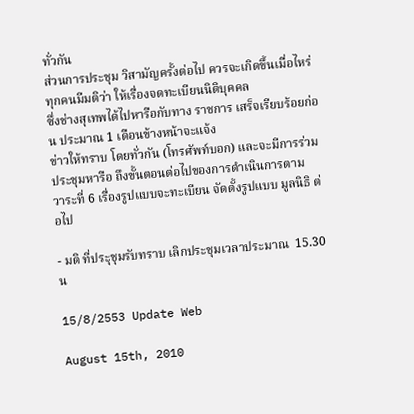ทั่วกัน
ส่วนการประชุม วิสามัญครั้งต่อไป ควรจะเกิดขึ้นเมื่อไหร่ ทุกคนมีมติว่า ให้เรื่องจดทะเบียนนิติบุคคล
ซึ่งช่างสุเทพได้ไปหารือกับทาง ราชการ เสร็จเรียบร้อยก่อน ประมาณ 1 เดือนข้างหน้าจะแจ้ง
ข่าวให้ทราบ โดยทั่วกัน (โทรศัพท์บอก) และจะมีการร่วมประชุมหารือ ถึงขั้นตอนต่อไปของการดำเนินการตาม
วาระที่ 6 เรื่องรูปแบบจะทะเบียน จัดตั้งรูปแบบ มูลนิธิ ต่อไป

- มติ ที่ประุชุมรับทราบ เลิกประชุมเวลาประมาณ  15.30 น

15/8/2553 Update Web

August 15th, 2010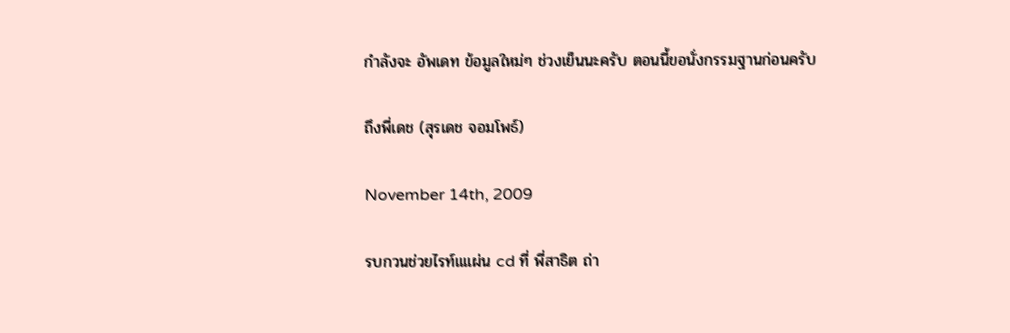กำลังจะ อัพเดท ข้อมูลใหม่ๆ ช่วงเย็นนะครับ ตอนนี้ขอนั่งกรรมฐานก่อนครับ

ถึงพี่เดช (สุรเดช จอมโพธ์)

November 14th, 2009

รบกวนช่วยไรท์แแผ่น cd ที่ พี่สาธิต ถ่า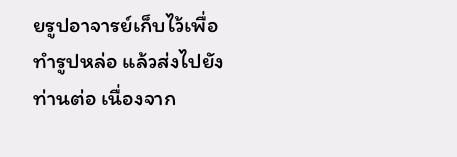ยรูปอาจารย์เก็บไว้เพื่อทำรูปหล่อ แล้วส่งไปยัง ท่านต่อ เนื่องจาก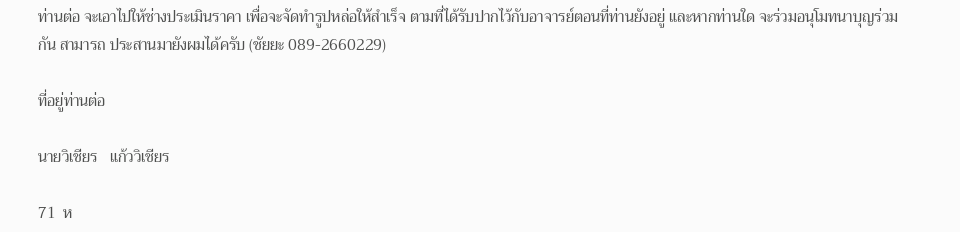ท่านต่อ จะเอาไปให้ช่างประเมินราคา เพื่อจะจัดทำรูปหล่อให้สำเร็จ ตามที่ได้รับปากไว้กับอาจารย์ตอนที่ท่านยังอยู่ และหากท่านใด จะร่วมอนุโมทนาบุญร่วมกัน สามารถ ประสานมายังผมได้ครับ (ชัยยะ 089-2660229)

ที่อยู่ท่านต่อ

นายวิเชียร   แก้ววิเชียร

71  ห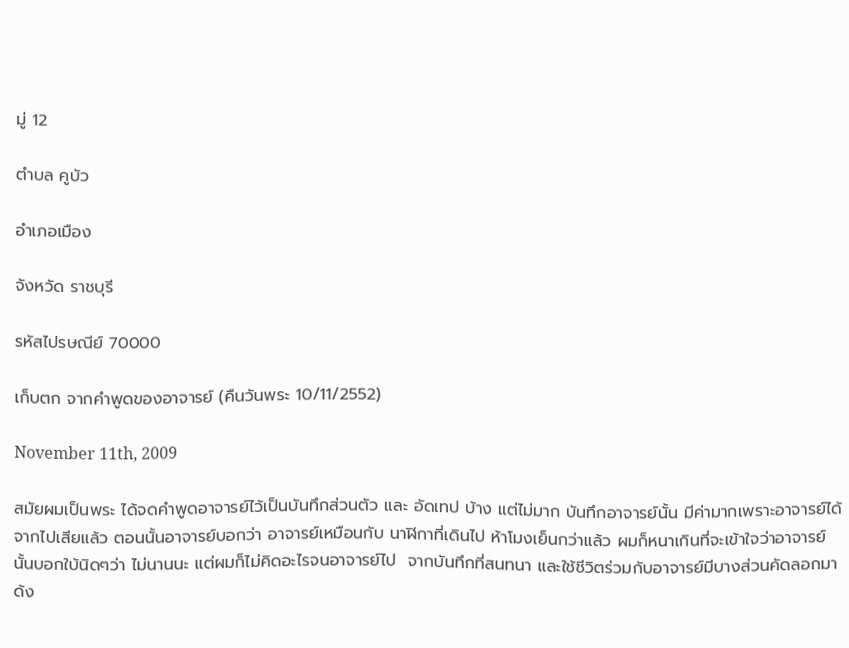มู่ 12

ตำบล คูบัว

อำเภอเมือง

จังหวัด ราชบุรี

รหัสไปรษณีย์ 70000

เก็บตก จากคำพูดของอาจารย์ (คืนวันพระ 10/11/2552)

November 11th, 2009

สมัยผมเป็นพระ ได้จดคำพูดอาจารย์ไว้เป็นบันทึกส่วนตัว และ อัดเทป บ้าง แต่ไม่มาก บันทึกอาจารย์นั้น มีค่ามากเพราะอาจารย์ได้จากไปเสียแล้ว ตอนนั้นอาจารย์บอกว่า อาจารย์เหมือนกับ นาฬิกาที่เดินไป ห้าโมงเย็นกว่าแล้ว ผมก็หนาเกินที่จะเข้าใจว่าอาจารย์นั้นบอกใบ้นิดๆว่า ไม่นานนะ แต่ผมก็ไม่คิดอะไรจนอาจารย์ไป  จากบันทึกที่สนทนา และใช้ชีวิตร่วมกับอาจารย์มีบางส่วนคัดลอกมาด้ง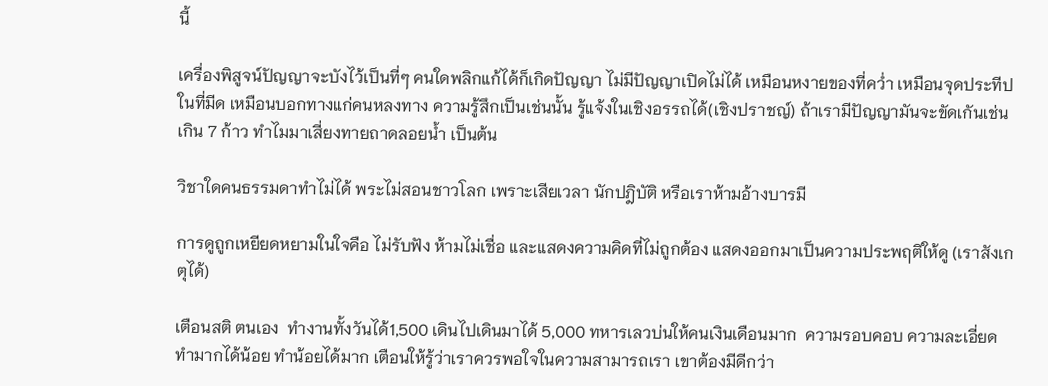นี้

เครื่องพิสูจน์ปัญญาจะบังไว้เป็นที่ๆ คนใดพลิกแก้ได้ก็เกิดปัญญา ไม่มีปัญญาเปิดไม่ได้ เหมือนหงายของที่คว่ำ เหมือนจุดประทีปในที่มีด เหมือนบอกทางแก่คนหลงทาง ความรู้สึกเป็นเช่นนั้น รู้แจ้งในเชิงอรรถได้(เชิงปราชญ์) ถ้าเรามีปัญญามันจะขัดเกันเช่น เกิน 7 ก้าว ทำไมมาเสี่ยงทายถาดลอยน้ำ เป็นต้น

วิชาใดคนธรรมดาทำไม่ได้ พระไม่สอนชาวโลก เพราะเสียเวลา นักปฎิบัติ หรือเราห้ามอ้างบารมี

การดูถูกเหยียดหยามในใจคือ ไม่รับฟัง ห้ามไม่เชื่อ และแสดงความคิดที่ไม่ถูกต้อง แสดงออกมาเป็นความประพฤติให้ดู (เราสังเกตุได้)

เตือนสติ ตนเอง  ทำงานทั้งวันได้1,500 เดินไปเดินมาได้ 5,000 ทหารเลวบ่นให้คนเงินเดือนมาก  ความรอบคอบ ความละเอี่ยด ทำมากได้น้อย ทำน้อยได้มาก เตือนให้รู้ว่าเราควรพอใจในความสามารถเรา เขาต้องมีดีกว่า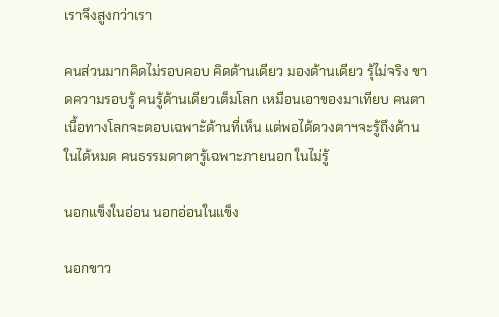เราจึงสูงกว่าเรา

คนส่วนมากคิดไม่รอบคอบ คิดด้านเดียว มองด้านเดียว รุ้ไม่จริง ขาดความรอบรู้ คนรู้ด้านเดียวเต็มโลก เหมือนเอาของมาเทียบ คนตาเนื้อทางโลกจะตอบเฉพาะ้ด้านที่เห็น แต่พอได้ดวงตาฯจะรู้ถึงด้านในได้หมด คนธรรมดาตารู้เฉพาะภายนอก ในไม่รู้

นอกแข็งในอ่อน นอกอ่อนในแข็ง

นอกขาว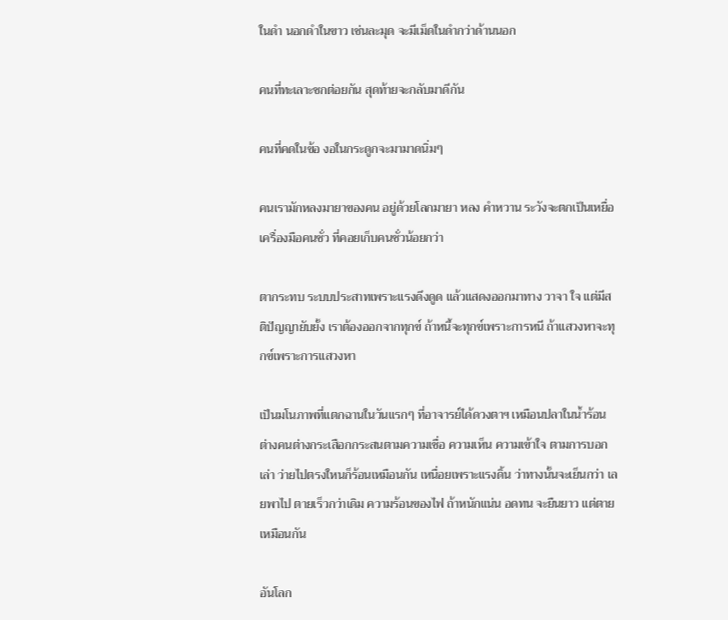ในดำ นอกดำในขาว เช่นละมุด จะมีเม็ดในดำกว่าด้านนอก

คนที่ทะเลาะชกต่อยกัน สุดท้ายจะกลับมาดีกัน

คนที่คดในข้อ งอในกระดูกจะมามาดนิ่มๆ

คนเรามักหลงมายาของคน อยู่ด้วยโลกมายา หลง คำหวาน ระวังจะตกเป็นเหยื่อเครื่องมือคนชั่ว ที่คอยเก็บคนชั่วน้อยกว่า

ตากระทบ ระบบประสาทเพราะแรงดึงดูด แล้วแสดงออกมาทาง วาจา ใจ แต่มีสติปัญญายับยั้ง เราต้องออกจากทุกข์ ถ้าหนี้จะทุกข์เพราะการหนี ถ้าแสวงหาจะทุกข์เพราะการแสวงหา

เป็นมโนภาพที่แตกฉานในวันแรกๆ ที่อาจารย์ได้ดวงตาฯ เหมือนปลาในน้ำร้อน ต่างคนต่างกระเสือกกระสนตามความเชื่อ ความเห็น ความเข้าใจ ตามการบอกเล่า ว่ายไปตรงใหนก็ร้อนเหมือนกัน เหนื่อยเพราะแรงดิ้น ว่าทางนั้นจะเย็นกว่า เลยพาไป ตายเร็วกว่าเดิม ความร้อนของไฟ ถ้าหนักแน่น อดทน จะยืนยาว แต่ตายเหมือนกัน

อันโลก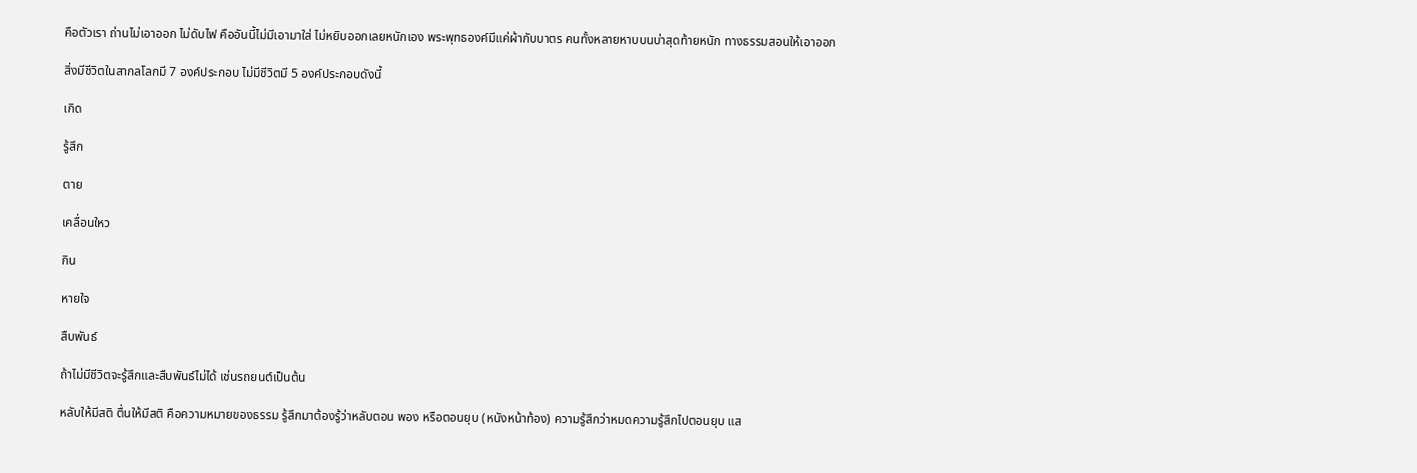คือตัวเรา ถ่านไม่เอาออก ไม่ดับไฟ คืออันนี้ไม่มีเอามาใส่ ไม่หยิบออกเลยหนักเอง พระพุทธองค์มีแค่ผ้ากับบาตร คนทั้งหลายหาบบนบ่าสุดท้ายหนัก ทางธรรมสอนให้เอาออก

สิ่งมีชีวิตในสากลโลกมี 7 องค์ประกอบ ไม่มีชีวิตมี 5 องค์ประกอบดังนี้

เกิด

รู้สึก

ตาย

เคลื่อนใหว

กิน

หายใจ

สืบพันธ์

ถ้าไม่มีชีวิตจะรู้สึกและสืบพันธ์ไม่ได้ เช่นรถยนต์เป็นต้น

หลับให้มีสติ ตื่นให้มีสติ คือความหมายของธรรม รู้สึกมาต้องรู้ว่าหลับตอน พอง หรือตอนยุบ (หนังหน้าท้อง) ความรู้สึกว่าหมดความรู้สึกไปตอนยุบ แส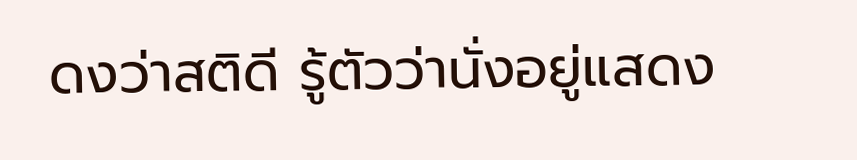ดงว่าสติดี รู้ตัวว่านั่งอยู่แสดง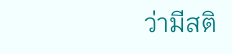ว่ามีสติ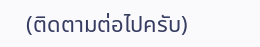(ติดตามต่อไปครับ)